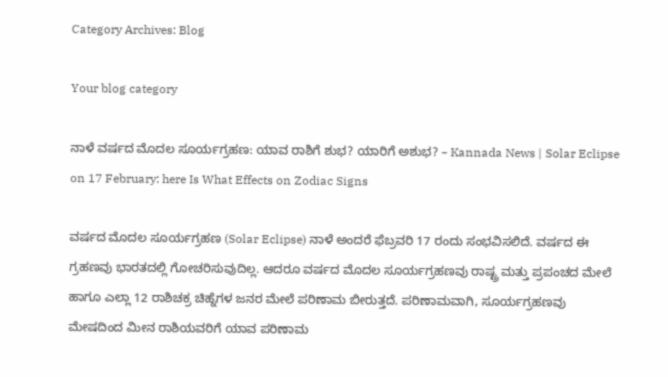Category Archives: Blog

Your blog category

ನಾಳೆ ವರ್ಷದ ಮೊದಲ ಸೂರ್ಯಗ್ರಹಣ: ಯಾವ ರಾಶಿಗೆ ಶುಭ? ಯಾರಿಗೆ ಅಶುಭ? – Kannada News | Solar Eclipse on 17 February: here Is What Effects on Zodiac Signs

ವರ್ಷದ ಮೊದಲ ಸೂರ್ಯಗ್ರಹಣ (Solar Eclipse) ನಾಳೆ ಅಂದರೆ ಫೆಬ್ರವರಿ 17 ರಂದು ಸಂಭವಿಸಲಿದೆ. ವರ್ಷದ ಈ ಗ್ರಹಣವು ಭಾರತದಲ್ಲಿ ಗೋಚರಿಸುವುದಿಲ್ಲ. ಆದರೂ ವರ್ಷದ ಮೊದಲ ಸೂರ್ಯಗ್ರಹಣವು ರಾಷ್ಟ್ರ ಮತ್ತು ಪ್ರಪಂಚದ ಮೇಲೆ ಹಾಗೂ ಎಲ್ಲಾ 12 ರಾಶಿಚಕ್ರ ಚಿಹ್ನೆಗಳ ಜನರ ಮೇಲೆ ಪರಿಣಾಮ ಬೀರುತ್ತದೆ. ಪರಿಣಾಮವಾಗಿ, ಸೂರ್ಯಗ್ರಹಣವು ಮೇಷದಿಂದ ಮೀನ ರಾಶಿಯವರಿಗೆ ಯಾವ ಪರಿಣಾಮ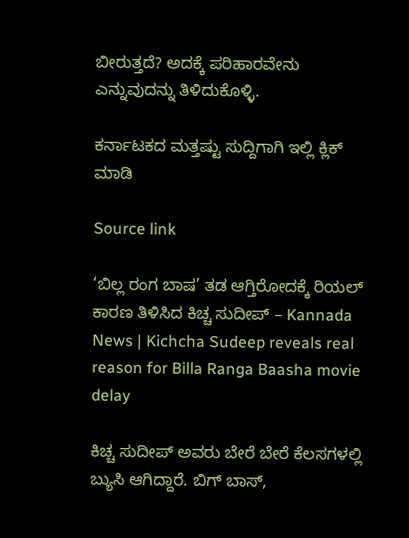ಬೀರುತ್ತದೆ? ಅದಕ್ಕೆ ಪರಿಹಾರವೇನು ಎನ್ನುವುದನ್ನು ತಿಳಿದುಕೊಳ್ಳಿ.

ಕರ್ನಾಟಕದ ಮತ್ತಷ್ಟು ಸುದ್ದಿಗಾಗಿ ಇಲ್ಲಿ ಕ್ಲಿಕ್ ಮಾಡಿ

Source link

‘ಬಿಲ್ಲ ರಂಗ ಬಾಷ’ ತಡ ಆಗ್ತಿರೋದಕ್ಕೆ ರಿಯಲ್ ಕಾರಣ ತಿಳಿಸಿದ ಕಿಚ್ಚ ಸುದೀಪ್ – Kannada News | Kichcha Sudeep reveals real reason for Billa Ranga Baasha movie delay

ಕಿಚ್ಚ ಸುದೀಪ್ ಅವರು ಬೇರೆ ಬೇರೆ ಕೆಲಸಗಳಲ್ಲಿ ಬ್ಯುಸಿ ಆಗಿದ್ದಾರೆ. ಬಿಗ್ ಬಾಸ್,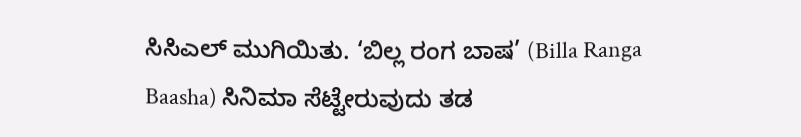ಸಿಸಿಎಲ್ ಮುಗಿಯಿತು. ‘ಬಿಲ್ಲ ರಂಗ ಬಾಷ’ (Billa Ranga Baasha) ಸಿನಿಮಾ ಸೆಟ್ಟೇರುವುದು ತಡ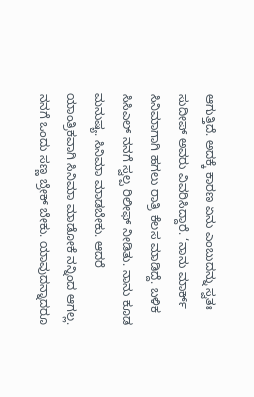ಆಗುತ್ತಿದೆ. ಅದಕ್ಕೆ ಕಾರಣ ಏನು ಎಂಬುದನ್ನು ಸ್ವತಃ ಸುದೀಪ್ ಅವರು ವಿವರಿಸಿದ್ದಾರೆ. ‘ನಾನು ಮಾರ್ಕ್ ಸಿನಿಮಾಗಾಗಿ ಹಗಲು ರಾತ್ರಿ ಕೆಲಸ ಮಾಡಿದ್ದೆ. ಬಳಿಕ ಸಿಸಿಎಲ್ ನನಗೆ ಸ್ವಲ್ಪ ರಿಲೀಫ್ ನೀಡಿತು. ನಾನು ಕೂಡ ಮನುಷ್ಯ. ಸಿನಿಮಾ ಮಾಡಬೇಕು. ಆದರೆ ಯಾಂತ್ರಿಕವಾಗಿ ಸಿನಿಮಾ ಮಾಡೋಕೆ ನನ್ನಿಂದ ಆಗಲ್ಲ. ನನಗೆ ಒಂದು ಸಣ್ಣ ಬ್ರೇಕ್ ಬೇಕು. ಯಾವುದನ್ನಾದರೂ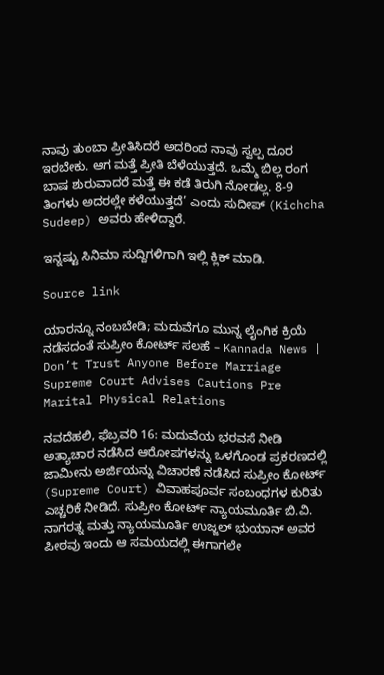ನಾವು ತುಂಬಾ ಪ್ರೀತಿಸಿದರೆ ಅದರಿಂದ ನಾವು ಸ್ವಲ್ಪ ದೂರ ಇರಬೇಕು. ಆಗ ಮತ್ತೆ ಪ್ರೀತಿ ಬೆಳೆಯುತ್ತದೆ. ಒಮ್ಮೆ ಬಿಲ್ಲ ರಂಗ ಬಾಷ ಶುರುವಾದರೆ ಮತ್ತೆ ಈ ಕಡೆ ತಿರುಗಿ ನೋಡಲ್ಲ. 8-9 ತಿಂಗಳು ಅದರಲ್ಲೇ ಕಳೆಯುತ್ತದೆ’ ಎಂದು ಸುದೀಪ್ (Kichcha Sudeep) ಅವರು ಹೇಳಿದ್ದಾರೆ.

ಇನ್ನಷ್ಟು ಸಿನಿಮಾ ಸುದ್ದಿಗಳಿಗಾಗಿ ಇಲ್ಲಿ ಕ್ಲಿಕ್ ಮಾಡಿ.

Source link

ಯಾರನ್ನೂ ನಂಬಬೇಡಿ; ಮದುವೆಗೂ ಮುನ್ನ ಲೈಂಗಿಕ ಕ್ರಿಯೆ ನಡೆಸದಂತೆ ಸುಪ್ರೀಂ ಕೋರ್ಟ್ ಸಲಹೆ – Kannada News | Don’t Trust Anyone Before Marriage Supreme Court Advises Cautions Pre Marital Physical Relations

ನವದೆಹಲಿ, ಫೆಬ್ರವರಿ 16: ಮದುವೆಯ ಭರವಸೆ ನೀಡಿ ಅತ್ಯಾಚಾರ ನಡೆಸಿದ ಆರೋಪಗಳನ್ನು ಒಳಗೊಂಡ ಪ್ರಕರಣದಲ್ಲಿ ಜಾಮೀನು ಅರ್ಜಿಯನ್ನು ವಿಚಾರಣೆ ನಡೆಸಿದ ಸುಪ್ರೀಂ ಕೋರ್ಟ್ (Supreme Court) ವಿವಾಹಪೂರ್ವ ಸಂಬಂಧಗಳ ಕುರಿತು ಎಚ್ಚರಿಕೆ ನೀಡಿದೆ. ಸುಪ್ರೀಂ ಕೋರ್ಟ್ ನ್ಯಾಯಮೂರ್ತಿ ಬಿ.ವಿ. ನಾಗರತ್ನ ಮತ್ತು ನ್ಯಾಯಮೂರ್ತಿ ಉಜ್ಜಲ್ ಭುಯಾನ್ ಅವರ ಪೀಠವು ಇಂದು ಆ ಸಮಯದಲ್ಲಿ ಈಗಾಗಲೇ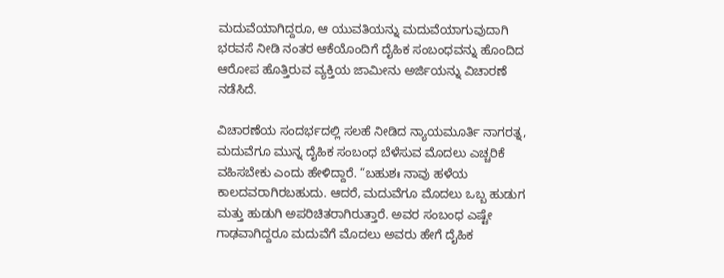ಮದುವೆಯಾಗಿದ್ದರೂ, ಆ ಯುವತಿಯನ್ನು ಮದುವೆಯಾಗುವುದಾಗಿ ಭರವಸೆ ನೀಡಿ ನಂತರ ಆಕೆಯೊಂದಿಗೆ ದೈಹಿಕ ಸಂಬಂಧವನ್ನು ಹೊಂದಿದ ಆರೋಪ ಹೊತ್ತಿರುವ ವ್ಯಕ್ತಿಯ ಜಾಮೀನು ಅರ್ಜಿಯನ್ನು ವಿಚಾರಣೆ ನಡೆಸಿದೆ.

ವಿಚಾರಣೆಯ ಸಂದರ್ಭದಲ್ಲಿ ಸಲಹೆ ನೀಡಿದ ನ್ಯಾಯಮೂರ್ತಿ ನಾಗರತ್ನ, ಮದುವೆಗೂ ಮುನ್ನ ದೈಹಿಕ ಸಂಬಂಧ ಬೆಳೆಸುವ ಮೊದಲು ಎಚ್ಚರಿಕೆ ವಹಿಸಬೇಕು ಎಂದು ಹೇಳಿದ್ದಾರೆ. “ಬಹುಶಃ ನಾವು ಹಳೆಯ ಕಾಲದವರಾಗಿರಬಹುದು. ಆದರೆ, ಮದುವೆಗೂ ಮೊದಲು ಒಬ್ಬ ಹುಡುಗ ಮತ್ತು ಹುಡುಗಿ ಅಪರಿಚಿತರಾಗಿರುತ್ತಾರೆ. ಅವರ ಸಂಬಂಧ ಎಷ್ಟೇ ಗಾಢವಾಗಿದ್ದರೂ ಮದುವೆಗೆ ಮೊದಲು ಅವರು ಹೇಗೆ ದೈಹಿಕ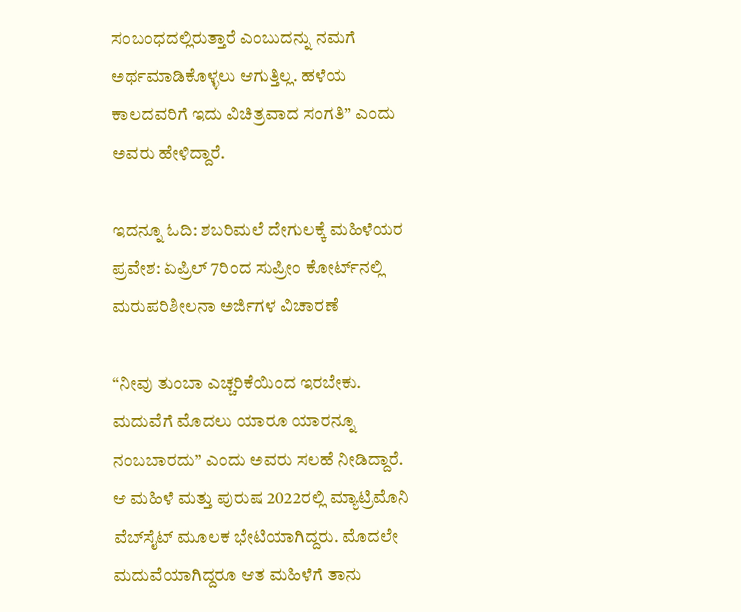ಸಂಬಂಧದಲ್ಲಿರುತ್ತಾರೆ ಎಂಬುದನ್ನು ನಮಗೆ ಅರ್ಥಮಾಡಿಕೊಳ್ಳಲು ಆಗುತ್ತಿಲ್ಲ. ಹಳೆಯ ಕಾಲದವರಿಗೆ ಇದು ವಿಚಿತ್ರವಾದ ಸಂಗತಿ” ಎಂದು ಅವರು ಹೇಳಿದ್ದಾರೆ.

ಇದನ್ನೂ ಓದಿ: ಶಬರಿಮಲೆ ದೇಗುಲಕ್ಕೆ ಮಹಿಳೆಯರ ಪ್ರವೇಶ: ಏಪ್ರಿಲ್ 7ರಿಂದ ಸುಪ್ರೀಂ ಕೋರ್ಟ್‌ನಲ್ಲಿ ಮರುಪರಿಶೀಲನಾ ಅರ್ಜಿಗಳ ವಿಚಾರಣೆ

“ನೀವು ತುಂಬಾ ಎಚ್ಚರಿಕೆಯಿಂದ ಇರಬೇಕು. ಮದುವೆಗೆ ಮೊದಲು ಯಾರೂ ಯಾರನ್ನೂ ನಂಬಬಾರದು” ಎಂದು ಅವರು ಸಲಹೆ ನೀಡಿದ್ದಾರೆ. ಆ ಮಹಿಳೆ ಮತ್ತು ಪುರುಷ 2022ರಲ್ಲಿ ಮ್ಯಾಟ್ರಿಮೊನಿ ವೆಬ್‌ಸೈಟ್ ಮೂಲಕ ಭೇಟಿಯಾಗಿದ್ದರು. ಮೊದಲೇ ಮದುವೆಯಾಗಿದ್ದರೂ ಆತ ಮಹಿಳೆಗೆ ತಾನು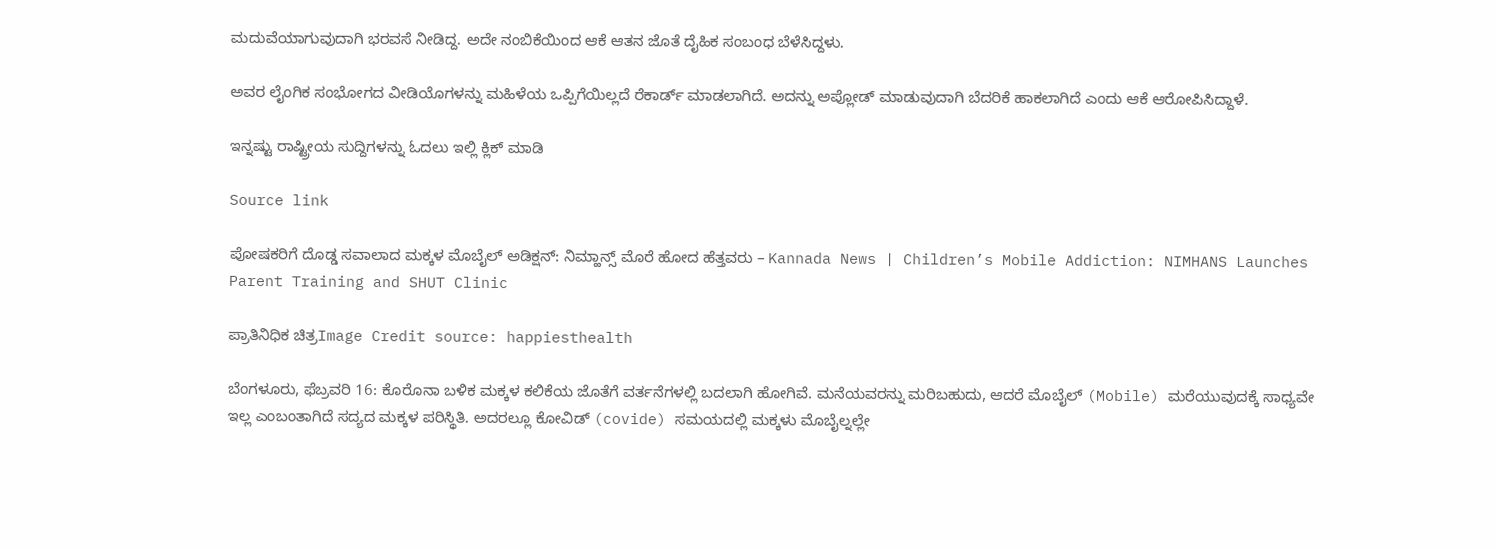ಮದುವೆಯಾಗುವುದಾಗಿ ಭರವಸೆ ನೀಡಿದ್ದ. ಅದೇ ನಂಬಿಕೆಯಿಂದ ಆಕೆ ಆತನ ಜೊತೆ ದೈಹಿಕ ಸಂಬಂಧ ಬೆಳೆಸಿದ್ದಳು.

ಅವರ ಲೈಂಗಿಕ ಸಂಭೋಗದ ವೀಡಿಯೊಗಳನ್ನು ಮಹಿಳೆಯ ಒಪ್ಪಿಗೆಯಿಲ್ಲದೆ ರೆಕಾರ್ಡ್ ಮಾಡಲಾಗಿದೆ. ಅದನ್ನು ಅಪ್ಲೋಡ್ ಮಾಡುವುದಾಗಿ ಬೆದರಿಕೆ ಹಾಕಲಾಗಿದೆ ಎಂದು ಆಕೆ ಆರೋಪಿಸಿದ್ದಾಳೆ.

ಇನ್ನಷ್ಟು ರಾಷ್ಟ್ರೀಯ ಸುದ್ದಿಗಳನ್ನು ಓದಲು ಇಲ್ಲಿ ಕ್ಲಿಕ್ ಮಾಡಿ

Source link

ಪೋಷಕರಿಗೆ ದೊಡ್ಡ ಸವಾಲಾದ ಮಕ್ಕಳ ಮೊಬೈಲ್ ಅಡಿಕ್ಷನ್: ನಿಮ್ಹಾನ್ಸ್ ಮೊರೆ ಹೋದ ಹೆತ್ತವರು – Kannada News | Children’s Mobile Addiction: NIMHANS Launches Parent Training and SHUT Clinic

ಪ್ರಾತಿನಿಧಿಕ ಚಿತ್ರImage Credit source: happiesthealth

ಬೆಂಗಳೂರು, ಫೆಬ್ರವರಿ 16: ಕೊರೊನಾ ಬಳಿಕ ಮಕ್ಕಳ ಕಲಿಕೆಯ ಜೊತೆಗೆ ವರ್ತನೆಗಳಲ್ಲಿ ಬದಲಾಗಿ ಹೋಗಿವೆ. ಮನೆಯವರನ್ನು ಮರಿಬಹುದು, ಆದರೆ ಮೊಬೈಲ್ (Mobile) ಮರೆಯುವುದಕ್ಕೆ ಸಾಧ್ಯವೇ ಇಲ್ಲ ಎಂಬಂತಾಗಿದೆ ಸದ್ಯದ ಮಕ್ಕಳ ಪರಿಸ್ಥಿತಿ. ಅದರಲ್ಲೂ ಕೋವಿಡ್ (covide) ಸಮಯದಲ್ಲಿ ಮಕ್ಕಳು ಮೊಬೈಲ್ನಲ್ಲೇ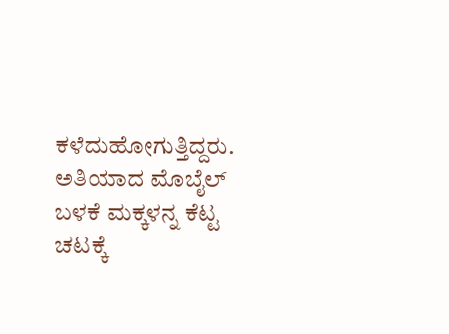ಕಳೆದುಹೋಗುತ್ತಿದ್ದರು. ಅತಿಯಾದ ಮೊಬೈಲ್ ಬಳಕೆ ಮಕ್ಕಳನ್ನ ಕೆಟ್ಟ ಚಟಕ್ಕೆ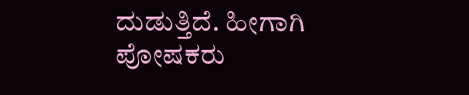ದುಡುತ್ತಿದೆ. ಹೀಗಾಗಿ ಪೋಷಕರು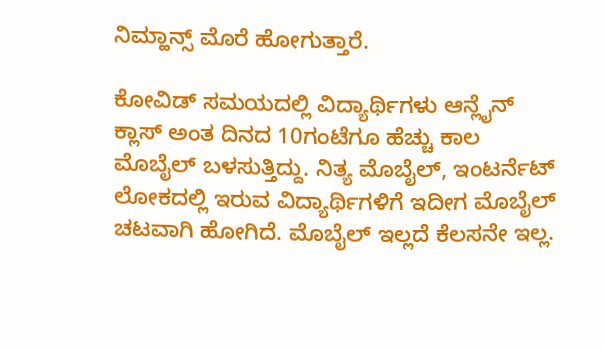ನಿಮ್ಹಾನ್ಸ್ ಮೊರೆ ಹೋಗುತ್ತಾರೆ.

ಕೋವಿಡ್ ಸಮಯದಲ್ಲಿ ವಿದ್ಯಾರ್ಥಿಗಳು ಆನ್ಲೈನ್ ಕ್ಲಾಸ್ ಅಂತ ದಿನದ 10ಗಂಟೆಗೂ ಹೆಚ್ಚು ಕಾಲ ಮೊಬೈಲ್ ಬಳಸುತ್ತಿದ್ದು. ನಿತ್ಯ ಮೊಬೈಲ್, ಇಂಟರ್ನೆಟ್ ಲೋಕದಲ್ಲಿ ಇರುವ ವಿದ್ಯಾರ್ಥಿಗಳಿಗೆ ಇದೀಗ ಮೊಬೈಲ್ ಚಟವಾಗಿ ಹೋಗಿದೆ. ಮೊಬೈಲ್ ಇಲ್ಲದೆ ಕೆಲಸನೇ ಇಲ್ಲ.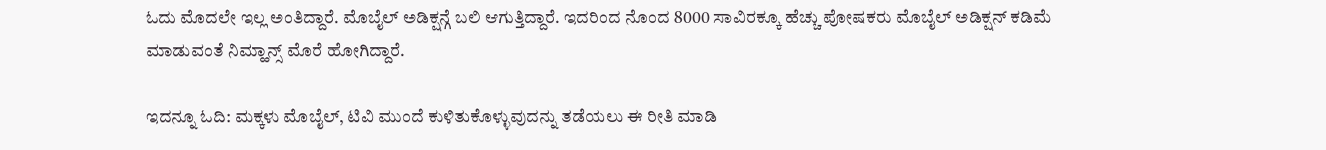ಓದು ಮೊದಲೇ ಇಲ್ಲ ಅಂತಿದ್ದಾರೆ. ಮೊಬೈಲ್ ಅಡಿಕ್ಷನ್ಗೆ ಬಲಿ ಆಗುತ್ತಿದ್ದಾರೆ. ಇದರಿಂದ ನೊಂದ 8000 ಸಾವಿರಕ್ಕೂ ಹೆಚ್ಚು ಪೋಷಕರು ಮೊಬೈಲ್ ಅಡಿಕ್ಷನ್ ಕಡಿಮೆ ಮಾಡುವಂತೆ ನಿಮ್ಹಾನ್ಸ್ ಮೊರೆ ಹೋಗಿದ್ದಾರೆ.

ಇದನ್ನೂ ಓದಿ: ಮಕ್ಕಳು ಮೊಬೈಲ್, ಟಿವಿ ಮುಂದೆ ಕುಳಿತುಕೊಳ್ಳುವುದನ್ನು ತಡೆಯಲು ಈ ರೀತಿ ಮಾಡಿ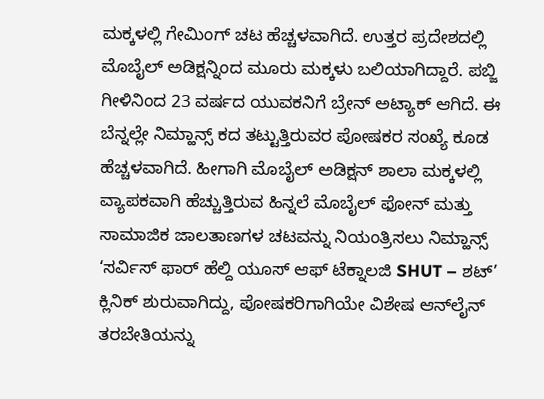ಮಕ್ಕಳಲ್ಲಿ ಗೇಮಿಂಗ್ ಚಟ ಹೆಚ್ಚಳವಾಗಿದೆ. ಉತ್ತರ ಪ್ರದೇಶದಲ್ಲಿ ಮೊಬೈಲ್ ಅಡಿಕ್ಷನ್ನಿಂದ ಮೂರು ಮಕ್ಕಳು ಬಲಿಯಾಗಿದ್ದಾರೆ. ಪಬ್ಜಿ ಗೀಳಿನಿಂದ 23 ವರ್ಷದ ಯುವಕನಿಗೆ ಬ್ರೇನ್ ಅಟ್ಯಾಕ್ ಆಗಿದೆ. ಈ ಬೆನ್ನಲ್ಲೇ ನಿಮ್ಹಾನ್ಸ್ ಕದ ತಟ್ಟುತ್ತಿರುವರ ಪೋಷಕರ ಸಂಖ್ಯೆ ಕೂಡ ಹೆಚ್ಚಳವಾಗಿದೆ. ಹೀಗಾಗಿ ಮೊಬೈಲ್ ಅಡಿಕ್ಷನ್ ಶಾಲಾ ಮಕ್ಕಳಲ್ಲಿ ವ್ಯಾಪಕವಾಗಿ ಹೆಚ್ಚುತ್ತಿರುವ ಹಿನ್ನಲೆ ಮೊಬೈಲ್ ಫೋನ್ ಮತ್ತು ಸಾಮಾಜಿಕ ಜಾಲತಾಣಗಳ ಚಟವನ್ನು ನಿಯಂತ್ರಿಸಲು ನಿಮ್ಹಾನ್ಸ್‌ ‘ಸರ್ವಿಸ್ ಫಾರ್ ಹೆಲ್ದಿ ಯೂಸ್ ಆಫ್ ಟೆಕ್ನಾಲಜಿ SHUT – ಶಟ್’ ಕ್ಲಿನಿಕ್ ಶುರುವಾಗಿದ್ದು, ಪೋಷಕರಿಗಾಗಿಯೇ ವಿಶೇಷ ಆನ್‌ಲೈನ್ ತರಬೇತಿಯನ್ನು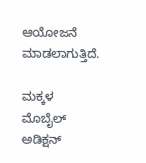ಆಯೋಜನೆ ಮಾಡಲಾಗುತ್ತಿದೆ.

ಮಕ್ಕಳ ಮೊಬೈಲ್ ಅಡಿಕ್ಷನ್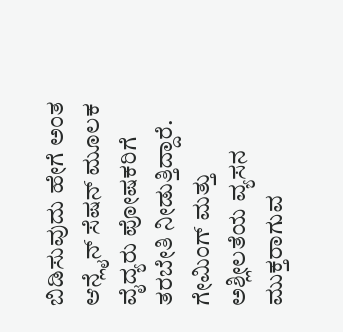ಬಿಡಿಸುವುದು ಹೇಗೆ ಅಂತ ಆನ್ಲೈನ್ ಸೆಷನ್ ಮೂಲಕ ವೈದ್ಯರು ಪೋಷಕರಿಗೆ ತರಬೇತಿ ನೀಡುತ್ತಿದ್ದಾರೆ. ಗೇಮಿಂಗ್ ಮತ್ತು ಅಶ್ಲೀಲತೆಯ ವ್ಯಸನ ಮುಕ್ತರಾಗುವ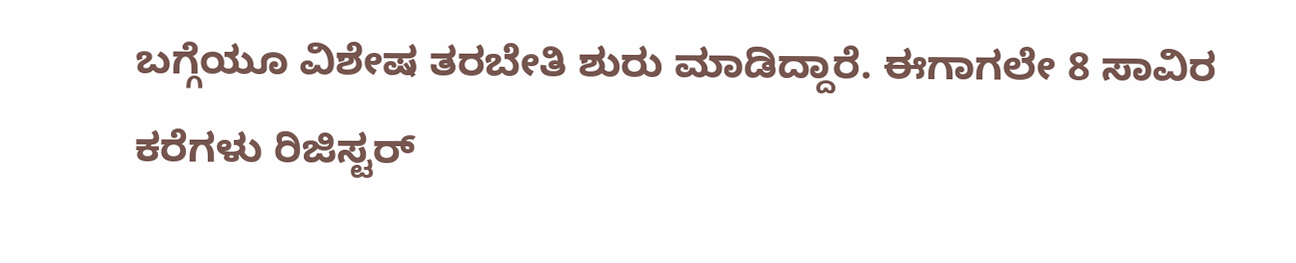ಬಗ್ಗೆಯೂ ವಿಶೇಷ ತರಬೇತಿ ಶುರು ಮಾಡಿದ್ದಾರೆ. ಈಗಾಗಲೇ 8 ಸಾವಿರ ಕರೆಗಳು ರಿಜಿಸ್ಟರ್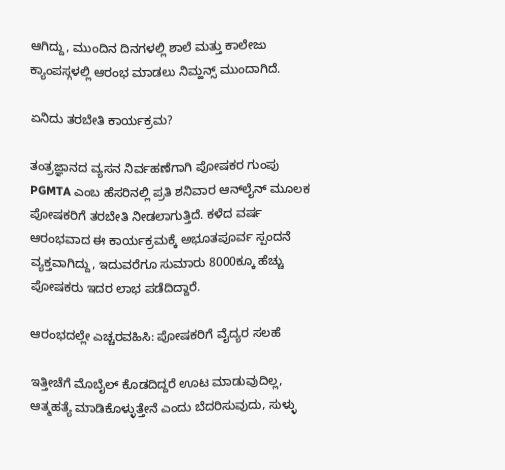ಆಗಿದ್ದು, ಮುಂದಿನ ದಿನಗಳಲ್ಲಿ ಶಾಲೆ ಮತ್ತು ಕಾಲೇಜು ಕ್ಯಾಂಪಸ್ಗಳಲ್ಲಿ ಆರಂಭ ಮಾಡಲು ನಿಮ್ಹನ್ಸ್ ಮುಂದಾಗಿದೆ.

ಏನಿದು ತರಬೇತಿ ಕಾರ್ಯಕ್ರಮ?

ತಂತ್ರಜ್ಞಾನದ ವ್ಯಸನ ನಿರ್ವಹಣೆಗಾಗಿ ಪೋಷಕರ ಗುಂಪು PGMTA ಎಂಬ ಹೆಸರಿನಲ್ಲಿ ಪ್ರತಿ ಶನಿವಾರ ಆನ್‌ಲೈನ್ ಮೂಲಕ ಪೋಷಕರಿಗೆ ತರಬೇತಿ ನೀಡಲಾಗುತ್ತಿದೆ. ಕಳೆದ ವರ್ಷ ಆರಂಭವಾದ ಈ ಕಾರ್ಯಕ್ರಮಕ್ಕೆ ಅಭೂತಪೂರ್ವ ಸ್ಪಂದನೆ ವ್ಯಕ್ತವಾಗಿದ್ದು, ಇದುವರೆಗೂ ಸುಮಾರು 8000ಕ್ಕೂ ಹೆಚ್ಚು ಪೋಷಕರು ಇದರ ಲಾಭ ಪಡೆದಿದ್ದಾರೆ.

ಆರಂಭದಲ್ಲೇ ಎಚ್ಚರವಹಿಸಿ: ಪೋಷಕರಿಗೆ ವೈದ್ಯರ ಸಲಹೆ

ಇತ್ತೀಚೆಗೆ ಮೊಬೈಲ್ ಕೊಡದಿದ್ದರೆ ಊಟ ಮಾಡುವುದಿಲ್ಲ, ಆತ್ಮಹತ್ಯೆ ಮಾಡಿಕೊಳ್ಳುತ್ತೇನೆ ಎಂದು ಬೆದರಿಸುವುದು, ಸುಳ್ಳು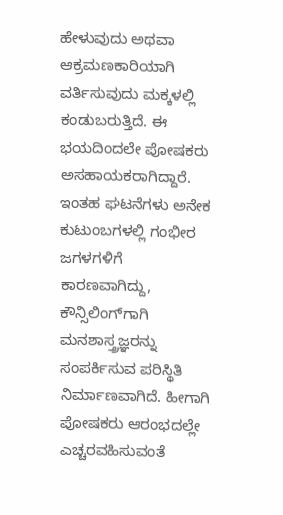ಹೇಳುವುದು ಅಥವಾ ಆಕ್ರಮಣಕಾರಿಯಾಗಿ ವರ್ತಿಸುವುದು ಮಕ್ಕಳಲ್ಲಿ ಕಂಡುಬರುತ್ತಿದೆ. ಈ ಭಯದಿಂದಲೇ ಪೋಷಕರು ಅಸಹಾಯಕರಾಗಿದ್ದಾರೆ. ಇಂತಹ ಘಟನೆಗಳು ಅನೇಕ ಕುಟುಂಬಗಳಲ್ಲಿ ಗಂಭೀರ ಜಗಳಗಳಿಗೆ ಕಾರಣವಾಗಿದ್ದು, ಕೌನ್ಸಿಲಿಂಗ್‌ಗಾಗಿ ಮನಶಾಸ್ತ್ರಜ್ಞರನ್ನು ಸಂಪರ್ಕಿಸುವ ಪರಿಸ್ಥಿತಿ ನಿರ್ಮಾಣವಾಗಿದೆ. ಹೀಗಾಗಿ ಪೋಷಕರು ಆರಂಭದಲ್ಲೇ ಎಚ್ಚರವಹಿಸುವಂತೆ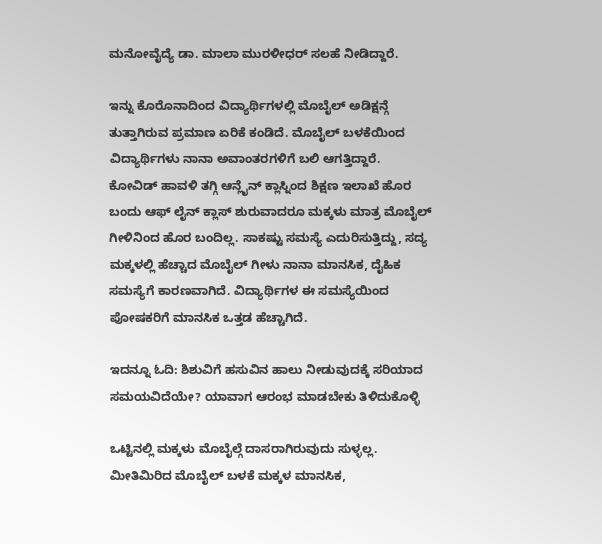ಮನೋವೈದ್ಯೆ ಡಾ. ಮಾಲಾ ಮುರಳೀಧರ್ ಸಲಹೆ ನೀಡಿದ್ದಾರೆ.

ಇನ್ನು ಕೊರೊನಾದಿಂದ ವಿದ್ಯಾರ್ಥಿಗಳಲ್ಲಿ ಮೊಬೈಲ್ ಅಡಿಕ್ಷನ್ಗೆ ತುತ್ತಾಗಿರುವ ಪ್ರಮಾಣ ಏರಿಕೆ ಕಂಡಿದೆ. ಮೊಬೈಲ್ ಬಳಕೆಯಿಂದ ವಿದ್ಯಾರ್ಥಿಗಳು ನಾನಾ ಅವಾಂತರಗಳಿಗೆ ಬಲಿ ಆಗತ್ತಿದ್ದಾರೆ. ಕೋವಿಡ್ ಹಾವಳಿ ತಗ್ಗಿ ಆನ್ಲೈನ್ ಕ್ಲಾಸ್ನಿಂದ ಶಿಕ್ಷಣ ಇಲಾಖೆ ಹೊರ ಬಂದು ಆಫ್ ಲೈನ್ ಕ್ಲಾಸ್ ಶುರುವಾದರೂ ಮಕ್ಕಳು ಮಾತ್ರ ಮೊಬೈಲ್ ಗೀಳಿನಿಂದ ಹೊರ ಬಂದಿಲ್ಲ. ಸಾಕಷ್ಟು ಸಮಸ್ಯೆ ಎದುರಿಸುತ್ತಿದ್ದು, ಸದ್ಯ ಮಕ್ಕಳಲ್ಲಿ ಹೆಚ್ಚಾದ ಮೊಬೈಲ್ ಗೀಳು ನಾನಾ ಮಾನಸಿಕ, ದೈಹಿಕ ಸಮಸ್ಯೆಗೆ ಕಾರಣವಾಗಿದೆ. ವಿದ್ಯಾರ್ಥಿಗಳ ಈ ಸಮಸ್ಯೆಯಿಂದ ಪೋಷಕರಿಗೆ ಮಾನಸಿಕ ಒತ್ತಡ ಹೆಚ್ಚಾಗಿದೆ.

ಇದನ್ನೂ ಓದಿ: ಶಿಶುವಿಗೆ ಹಸುವಿನ ಹಾಲು ನೀಡುವುದಕ್ಕೆ ಸರಿಯಾದ ಸಮಯವಿದೆಯೇ? ಯಾವಾಗ ಆರಂಭ ಮಾಡಬೇಕು ತಿಳಿದುಕೊಳ್ಳಿ

ಒಟ್ಟಿನಲ್ಲಿ ಮಕ್ಕಳು ಮೊಬೈಲ್ಗೆ ದಾಸರಾಗಿರುವುದು ಸುಳ್ಳಲ್ಲ. ಮೀತಿಮಿರಿದ ಮೊಬೈಲ್ ಬಳಕೆ ಮಕ್ಕಳ ಮಾನಸಿಕ,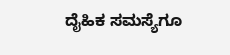ದೈಹಿಕ ಸಮಸ್ಯೆಗೂ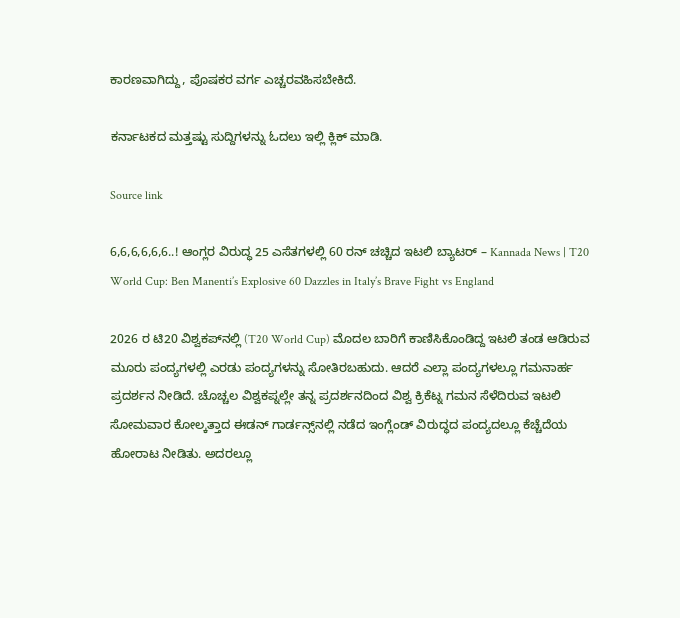ಕಾರಣವಾಗಿದ್ದು, ಪೊಷಕರ ವರ್ಗ ಎಚ್ಚರವಹಿಸಬೇಕಿದೆ.

ಕರ್ನಾಟಕದ ಮತ್ತಷ್ಟು ಸುದ್ದಿಗಳನ್ನು ಓದಲು ಇಲ್ಲಿ ಕ್ಲಿಕ್ ಮಾಡಿ.

Source link

6,6,6,6,6,6..! ಆಂಗ್ಲರ ವಿರುದ್ಧ 25 ಎಸೆತಗಳಲ್ಲಿ 60 ರನ್ ಚಚ್ಚಿದ ಇಟಲಿ ಬ್ಯಾಟರ್ – Kannada News | T20 World Cup: Ben Manenti’s Explosive 60 Dazzles in Italy’s Brave Fight vs England

2026 ರ ಟಿ20 ವಿಶ್ವಕಪ್‌ನಲ್ಲಿ (T20 World Cup) ಮೊದಲ ಬಾರಿಗೆ ಕಾಣಿಸಿಕೊಂಡಿದ್ದ ಇಟಲಿ ತಂಡ ಆಡಿರುವ ಮೂರು ಪಂದ್ಯಗಳಲ್ಲಿ ಎರಡು ಪಂದ್ಯಗಳನ್ನು ಸೋತಿರಬಹುದು. ಆದರೆ ಎಲ್ಲಾ ಪಂದ್ಯಗಳಲ್ಲೂ ಗಮನಾರ್ಹ ಪ್ರದರ್ಶನ ನೀಡಿದೆ. ಚೊಚ್ಚಲ ವಿಶ್ವಕಪ್ನಲ್ಲೇ ತನ್ನ ಪ್ರದರ್ಶನದಿಂದ ವಿಶ್ವ ಕ್ರಿಕೆಟ್ನ ಗಮನ ಸೆಳೆದಿರುವ ಇಟಲಿ ಸೋಮವಾರ ಕೋಲ್ಕತ್ತಾದ ಈಡನ್ ಗಾರ್ಡನ್ಸ್‌ನಲ್ಲಿ ನಡೆದ ಇಂಗ್ಲೆಂಡ್ ವಿರುದ್ಧದ ಪಂದ್ಯದಲ್ಲೂ ಕೆಚ್ಚೆದೆಯ ಹೋರಾಟ ನೀಡಿತು. ಅದರಲ್ಲೂ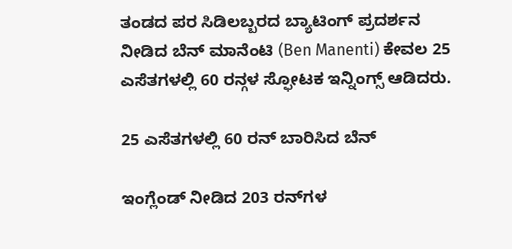ತಂಡದ ಪರ ಸಿಡಿಲಬ್ಬರದ ಬ್ಯಾಟಿಂಗ್‌ ಪ್ರದರ್ಶನ ನೀಡಿದ ಬೆನ್ ಮಾನೆಂಟಿ (Ben Manenti) ಕೇವಲ 25 ಎಸೆತಗಳಲ್ಲಿ 60 ರನ್ಗಳ ಸ್ಫೋಟಕ ಇನ್ನಿಂಗ್ಸ್ ಆಡಿದರು.

25 ಎಸೆತಗಳಲ್ಲಿ 60 ರನ್ ಬಾರಿಸಿದ ಬೆನ್

ಇಂಗ್ಲೆಂಡ್ ನೀಡಿದ 203 ರನ್‌ಗಳ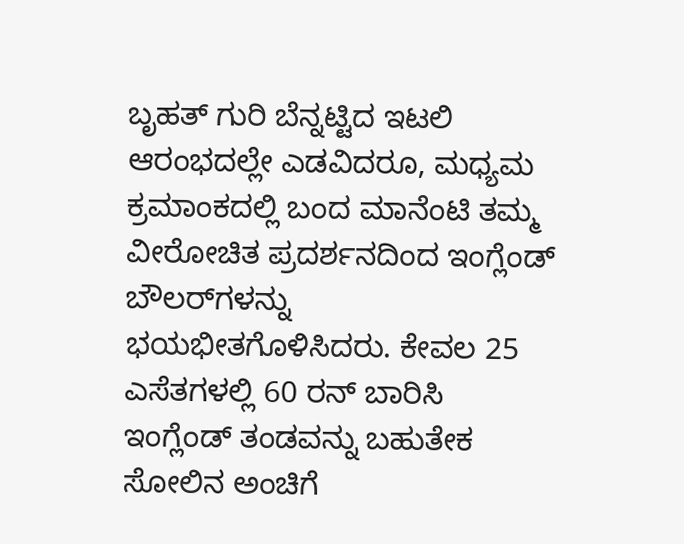ಬೃಹತ್ ಗುರಿ ಬೆನ್ನಟ್ಟಿದ ಇಟಲಿ ಆರಂಭದಲ್ಲೇ ಎಡವಿದರೂ, ಮಧ್ಯಮ ಕ್ರಮಾಂಕದಲ್ಲಿ ಬಂದ ಮಾನೆಂಟಿ ತಮ್ಮ ವೀರೋಚಿತ ಪ್ರದರ್ಶನದಿಂದ ಇಂಗ್ಲೆಂಡ್ ಬೌಲರ್‌ಗಳನ್ನು ಭಯಭೀತಗೊಳಿಸಿದರು. ಕೇವಲ 25 ಎಸೆತಗಳಲ್ಲಿ 60 ರನ್ ಬಾರಿಸಿ ಇಂಗ್ಲೆಂಡ್ ತಂಡವನ್ನು ಬಹುತೇಕ ಸೋಲಿನ ಅಂಚಿಗೆ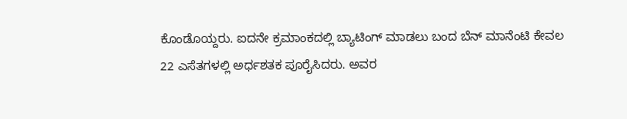ಕೊಂಡೊಯ್ದರು. ಐದನೇ ಕ್ರಮಾಂಕದಲ್ಲಿ ಬ್ಯಾಟಿಂಗ್ ಮಾಡಲು ಬಂದ ಬೆನ್ ಮಾನೆಂಟಿ ಕೇವಲ 22 ಎಸೆತಗಳಲ್ಲಿ ಅರ್ಧಶತಕ ಪೂರೈಸಿದರು. ಅವರ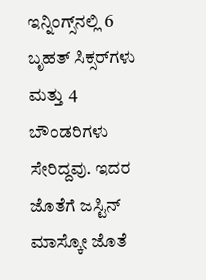ಇನ್ನಿಂಗ್ಸ್‌ನಲ್ಲಿ 6 ಬೃಹತ್ ಸಿಕ್ಸರ್‌ಗಳು ಮತ್ತು 4 ಬೌಂಡರಿಗಳು ಸೇರಿದ್ದವು. ಇದರ ಜೊತೆಗೆ ಜಸ್ಟಿನ್ ಮಾಸ್ಕೋ ಜೊತೆ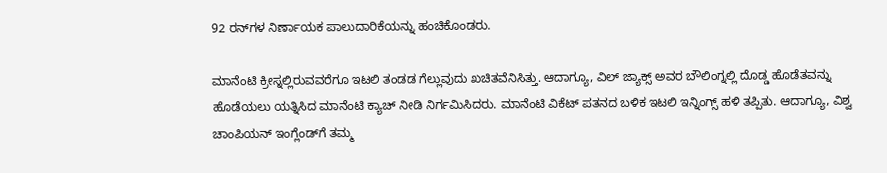92 ರನ್‌ಗಳ ನಿರ್ಣಾಯಕ ಪಾಲುದಾರಿಕೆಯನ್ನು ಹಂಚಿಕೊಂಡರು.

ಮಾನೆಂಟಿ ಕ್ರೀಸ್ನಲ್ಲಿರುವವರೆಗೂ ಇಟಲಿ ತಂಡಡ ಗೆಲ್ಲುವುದು ಖಚಿತವೆನಿಸಿತ್ತು. ಆದಾಗ್ಯೂ, ವಿಲ್ ಜ್ಯಾಕ್ಸ್ ಅವರ ಬೌಲಿಂಗ್ನಲ್ಲಿ ದೊಡ್ಡ ಹೊಡೆತವನ್ನು ಹೊಡೆಯಲು ಯತ್ನಿಸಿದ ಮಾನೆಂಟಿ ಕ್ಯಾಚ್ ನೀಡಿ ನಿರ್ಗಮಿಸಿದರು. ಮಾನೆಂಟಿ ವಿಕೆಟ್ ಪತನದ ಬಳಿಕ ಇಟಲಿ ಇನ್ನಿಂಗ್ಸ್ ಹಳಿ ತಪ್ಪಿತು. ಆದಾಗ್ಯೂ, ವಿಶ್ವ ಚಾಂಪಿಯನ್ ಇಂಗ್ಲೆಂಡ್‌ಗೆ ತಮ್ಮ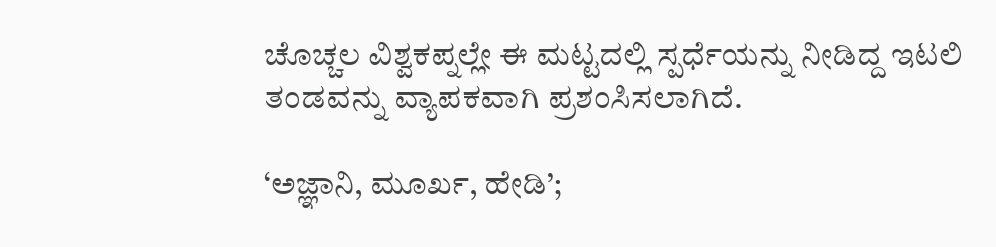ಚೊಚ್ಚಲ ವಿಶ್ವಕಪ್ನಲ್ಲೇ ಈ ಮಟ್ಟದಲ್ಲಿ ಸ್ಪರ್ಧೆಯನ್ನು ನೀಡಿದ್ದ ಇಟಲಿ ತಂಡವನ್ನು ವ್ಯಾಪಕವಾಗಿ ಪ್ರಶಂಸಿಸಲಾಗಿದೆ.

‘ಅಜ್ಞಾನಿ, ಮೂರ್ಖ, ಹೇಡಿ’;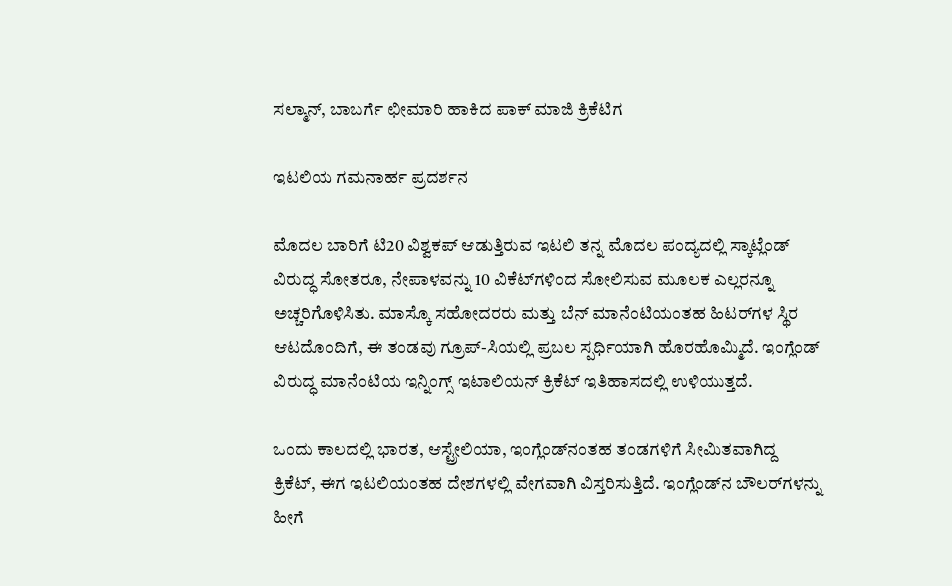ಸಲ್ಮಾನ್, ಬಾಬರ್ಗೆ ಛೀಮಾರಿ ಹಾಕಿದ ಪಾಕ್ ಮಾಜಿ ಕ್ರಿಕೆಟಿಗ

ಇಟಲಿಯ ಗಮನಾರ್ಹ ಪ್ರದರ್ಶನ

ಮೊದಲ ಬಾರಿಗೆ ಟಿ20 ವಿಶ್ವಕಪ್ ಆಡುತ್ತಿರುವ ಇಟಲಿ ತನ್ನ ಮೊದಲ ಪಂದ್ಯದಲ್ಲಿ ಸ್ಕಾಟ್ಲೆಂಡ್ ವಿರುದ್ಧ ಸೋತರೂ, ನೇಪಾಳವನ್ನು 10 ವಿಕೆಟ್‌ಗಳಿಂದ ಸೋಲಿಸುವ ಮೂಲಕ ಎಲ್ಲರನ್ನೂ ಅಚ್ಚರಿಗೊಳಿಸಿತು. ಮಾಸ್ಕೊ ಸಹೋದರರು ಮತ್ತು ಬೆನ್ ಮಾನೆಂಟಿಯಂತಹ ಹಿಟರ್‌ಗಳ ಸ್ಥಿರ ಆಟದೊಂದಿಗೆ, ಈ ತಂಡವು ಗ್ರೂಪ್-ಸಿಯಲ್ಲಿ ಪ್ರಬಲ ಸ್ಪರ್ಧಿಯಾಗಿ ಹೊರಹೊಮ್ಮಿದೆ. ಇಂಗ್ಲೆಂಡ್ ವಿರುದ್ಧ ಮಾನೆಂಟಿಯ ಇನ್ನಿಂಗ್ಸ್ ಇಟಾಲಿಯನ್ ಕ್ರಿಕೆಟ್ ಇತಿಹಾಸದಲ್ಲಿ ಉಳಿಯುತ್ತದೆ.

ಒಂದು ಕಾಲದಲ್ಲಿ ಭಾರತ, ಆಸ್ಟ್ರೇಲಿಯಾ, ಇಂಗ್ಲೆಂಡ್‌ನಂತಹ ತಂಡಗಳಿಗೆ ಸೀಮಿತವಾಗಿದ್ದ ಕ್ರಿಕೆಟ್, ಈಗ ಇಟಲಿಯಂತಹ ದೇಶಗಳಲ್ಲಿ ವೇಗವಾಗಿ ವಿಸ್ತರಿಸುತ್ತಿದೆ. ಇಂಗ್ಲೆಂಡ್‌ನ ಬೌಲರ್‌ಗಳನ್ನು ಹೀಗೆ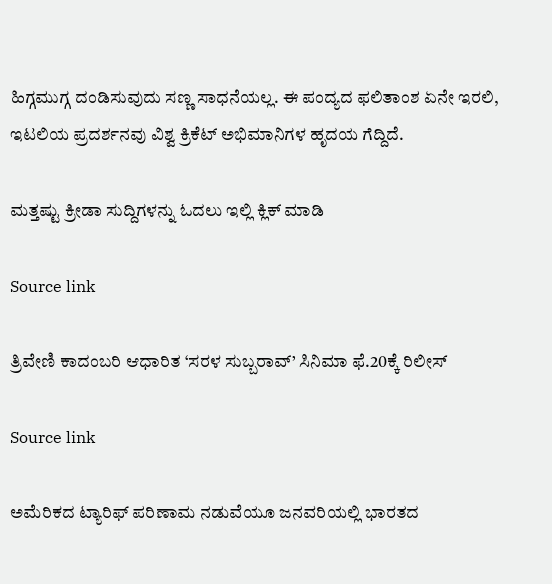ಹಿಗ್ಗಮುಗ್ಗ ದಂಡಿಸುವುದು ಸಣ್ಣ ಸಾಧನೆಯಲ್ಲ. ಈ ಪಂದ್ಯದ ಫಲಿತಾಂಶ ಏನೇ ಇರಲಿ, ಇಟಲಿಯ ಪ್ರದರ್ಶನವು ವಿಶ್ವ ಕ್ರಿಕೆಟ್ ಅಭಿಮಾನಿಗಳ ಹೃದಯ ಗೆದ್ದಿದೆ.

ಮತ್ತಷ್ಟು ಕ್ರೀಡಾ ಸುದ್ದಿಗಳನ್ನು ಓದಲು ಇಲ್ಲಿ ಕ್ಲಿಕ್ ಮಾಡಿ

Source link

ತ್ರಿವೇಣಿ ಕಾದಂಬರಿ ಆಧಾರಿತ ‘ಸರಳ ಸುಬ್ಬರಾವ್’ ಸಿನಿಮಾ ಫೆ.20ಕ್ಕೆ ರಿಲೀಸ್

Source link

ಅಮೆರಿಕದ ಟ್ಯಾರಿಫ್ ಪರಿಣಾಮ ನಡುವೆಯೂ ಜನವರಿಯಲ್ಲಿ ಭಾರತದ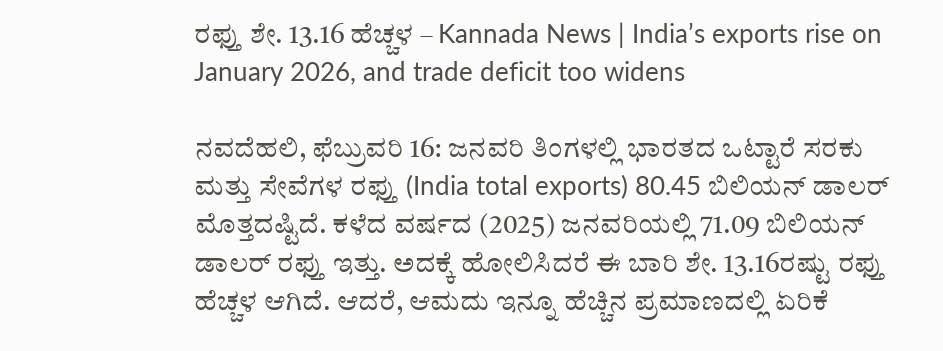ರಫ್ತು ಶೇ. 13.16 ಹೆಚ್ಚಳ – Kannada News | India’s exports rise on January 2026, and trade deficit too widens

ನವದೆಹಲಿ, ಫೆಬ್ರುವರಿ 16: ಜನವರಿ ತಿಂಗಳಲ್ಲಿ ಭಾರತದ ಒಟ್ಟಾರೆ ಸರಕು ಮತ್ತು ಸೇವೆಗಳ ರಫ್ತು (India total exports) 80.45 ಬಿಲಿಯನ್ ಡಾಲರ್ ಮೊತ್ತದಷ್ಟಿದೆ. ಕಳೆದ ವರ್ಷದ (2025) ಜನವರಿಯಲ್ಲಿ 71.09 ಬಿಲಿಯನ್ ಡಾಲರ್ ರಫ್ತು ಇತ್ತು. ಅದಕ್ಕೆ ಹೋಲಿಸಿದರೆ ಈ ಬಾರಿ ಶೇ. 13.16ರಷ್ಟು ರಫ್ತು ಹೆಚ್ಚಳ ಆಗಿದೆ. ಆದರೆ, ಆಮದು ಇನ್ನೂ ಹೆಚ್ಚಿನ ಪ್ರಮಾಣದಲ್ಲಿ ಏರಿಕೆ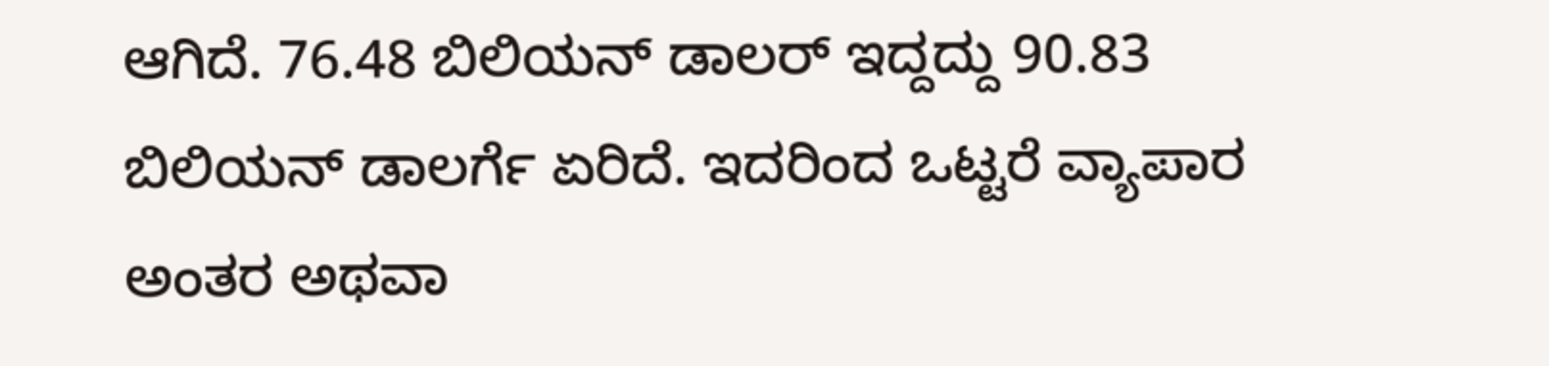ಆಗಿದೆ. 76.48 ಬಿಲಿಯನ್ ಡಾಲರ್ ಇದ್ದದ್ದು 90.83 ಬಿಲಿಯನ್ ಡಾಲರ್ಗೆ ಏರಿದೆ. ಇದರಿಂದ ಒಟ್ಟರೆ ವ್ಯಾಪಾರ ಅಂತರ ಅಥವಾ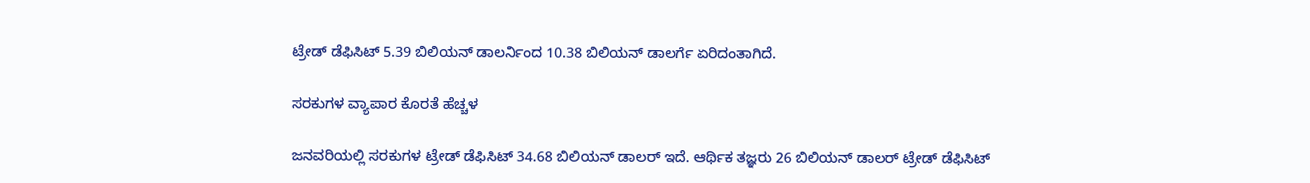ಟ್ರೇಡ್ ಡೆಫಿಸಿಟ್ 5.39 ಬಿಲಿಯನ್ ಡಾಲರ್ನಿಂದ 10.38 ಬಿಲಿಯನ್ ಡಾಲರ್ಗೆ ಏರಿದಂತಾಗಿದೆ.

ಸರಕುಗಳ ವ್ಯಾಪಾರ ಕೊರತೆ ಹೆಚ್ಚಳ

ಜನವರಿಯಲ್ಲಿ ಸರಕುಗಳ ಟ್ರೇಡ್ ಡೆಫಿಸಿಟ್ 34.68 ಬಿಲಿಯನ್ ಡಾಲರ್ ಇದೆ. ಆರ್ಥಿಕ ತಜ್ಞರು 26 ಬಿಲಿಯನ್ ಡಾಲರ್ ಟ್ರೇಡ್ ಡೆಫಿಸಿಟ್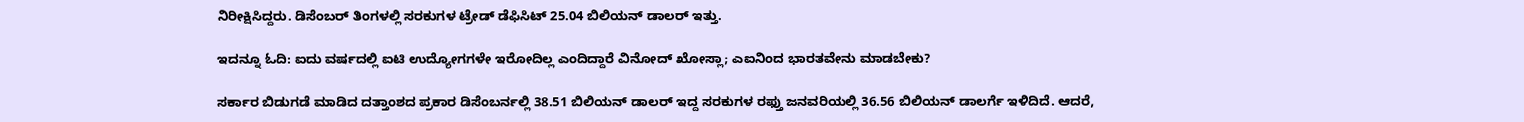ನಿರೀಕ್ಷಿಸಿದ್ದರು. ಡಿಸೆಂಬರ್ ತಿಂಗಳಲ್ಲಿ ಸರಕುಗಳ ಟ್ರೇಡ್ ಡೆಫಿಸಿಟ್ 25.04 ಬಿಲಿಯನ್ ಡಾಲರ್ ಇತ್ತು.

ಇದನ್ನೂ ಓದಿ: ಐದು ವರ್ಷದಲ್ಲಿ ಐಟಿ ಉದ್ಯೋಗಗಳೇ ಇರೋದಿಲ್ಲ ಎಂದಿದ್ದಾರೆ ವಿನೋದ್ ಖೋಸ್ಲಾ; ಎಐನಿಂದ ಭಾರತವೇನು ಮಾಡಬೇಕು?

ಸರ್ಕಾರ ಬಿಡುಗಡೆ ಮಾಡಿದ ದತ್ತಾಂಶದ ಪ್ರಕಾರ ಡಿಸೆಂಬರ್ನಲ್ಲಿ 38.51 ಬಿಲಿಯನ್ ಡಾಲರ್ ಇದ್ದ ಸರಕುಗಳ ರಫ್ತು ಜನವರಿಯಲ್ಲಿ 36.56 ಬಿಲಿಯನ್ ಡಾಲರ್ಗೆ ಇಳಿದಿದೆ. ಆದರೆ,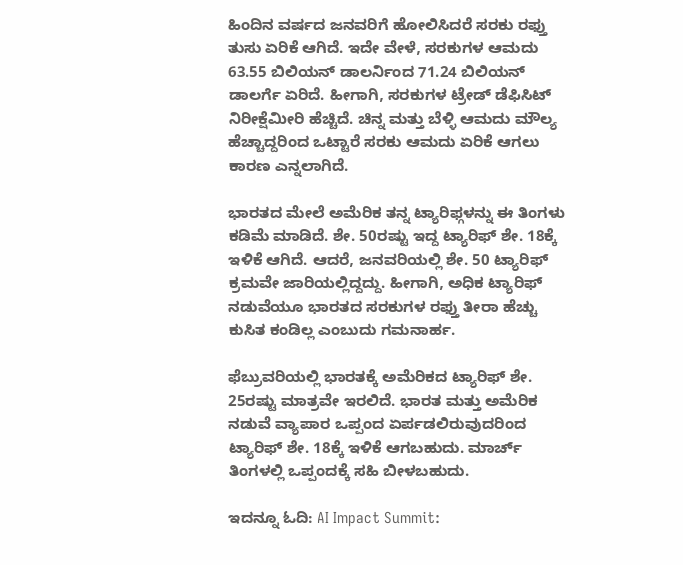ಹಿಂದಿನ ವರ್ಷದ ಜನವರಿಗೆ ಹೋಲಿಸಿದರೆ ಸರಕು ರಫ್ತು ತುಸು ಏರಿಕೆ ಆಗಿದೆ. ಇದೇ ವೇಳೆ, ಸರಕುಗಳ ಆಮದು 63.55 ಬಿಲಿಯನ್ ಡಾಲರ್ನಿಂದ 71.24 ಬಿಲಿಯನ್ ಡಾಲರ್ಗೆ ಏರಿದೆ. ಹೀಗಾಗಿ, ಸರಕುಗಳ ಟ್ರೇಡ್ ಡೆಫಿಸಿಟ್ ನಿರೀಕ್ಷೆಮೀರಿ ಹೆಚ್ಚಿದೆ. ಚಿನ್ನ ಮತ್ತು ಬೆಳ್ಳಿ ಆಮದು ಮೌಲ್ಯ ಹೆಚ್ಚಾದ್ದರಿಂದ ಒಟ್ಟಾರೆ ಸರಕು ಆಮದು ಏರಿಕೆ ಆಗಲು ಕಾರಣ ಎನ್ನಲಾಗಿದೆ.

ಭಾರತದ ಮೇಲೆ ಅಮೆರಿಕ ತನ್ನ ಟ್ಯಾರಿಫ್ಗಳನ್ನು ಈ ತಿಂಗಳು ಕಡಿಮೆ ಮಾಡಿದೆ. ಶೇ. 50ರಷ್ಟು ಇದ್ದ ಟ್ಯಾರಿಫ್ ಶೇ. 18ಕ್ಕೆ ಇಳಿಕೆ ಆಗಿದೆ. ಆದರೆ, ಜನವರಿಯಲ್ಲಿ ಶೇ. 50 ಟ್ಯಾರಿಫ್ ಕ್ರಮವೇ ಜಾರಿಯಲ್ಲಿದ್ದದ್ದು. ಹೀಗಾಗಿ, ಅಧಿಕ ಟ್ಯಾರಿಫ್ ನಡುವೆಯೂ ಭಾರತದ ಸರಕುಗಳ ರಫ್ತು ತೀರಾ ಹೆಚ್ಚು ಕುಸಿತ ಕಂಡಿಲ್ಲ ಎಂಬುದು ಗಮನಾರ್ಹ.

ಫೆಬ್ರುವರಿಯಲ್ಲಿ ಭಾರತಕ್ಕೆ ಅಮೆರಿಕದ ಟ್ಯಾರಿಫ್ ಶೇ. 25ರಷ್ಟು ಮಾತ್ರವೇ ಇರಲಿದೆ. ಭಾರತ ಮತ್ತು ಅಮೆರಿಕ ನಡುವೆ ವ್ಯಾಪಾರ ಒಪ್ಪಂದ ಏರ್ಪಡಲಿರುವುದರಿಂದ ಟ್ಯಾರಿಫ್ ಶೇ. 18ಕ್ಕೆ ಇಳಿಕೆ ಆಗಬಹುದು. ಮಾರ್ಚ್ ತಿಂಗಳಲ್ಲಿ ಒಪ್ಪಂದಕ್ಕೆ ಸಹಿ ಬೀಳಬಹುದು.

ಇದನ್ನೂ ಓದಿ: AI Impact Summit: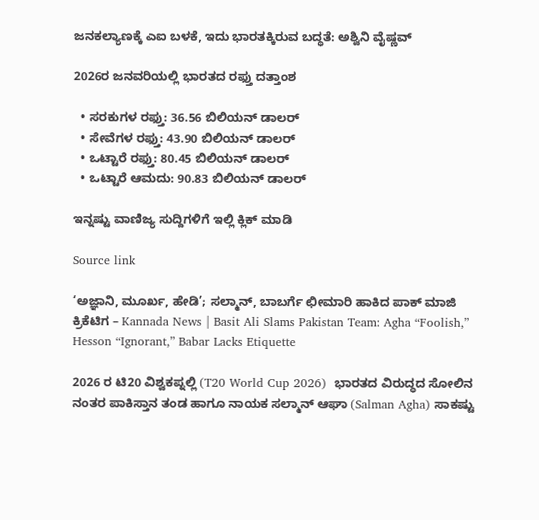ಜನಕಲ್ಯಾಣಕ್ಕೆ ಎಐ ಬಳಕೆ, ಇದು ಭಾರತಕ್ಕಿರುವ ಬದ್ಧತೆ: ಅಶ್ವಿನಿ ವೈಷ್ಣವ್

2026ರ ಜನವರಿಯಲ್ಲಿ ಭಾರತದ ರಫ್ತು ದತ್ತಾಂಶ

  • ಸರಕುಗಳ ರಫ್ತು: 36.56 ಬಿಲಿಯನ್ ಡಾಲರ್
  • ಸೇವೆಗಳ ರಫ್ತು: 43.90 ಬಿಲಿಯನ್ ಡಾಲರ್
  • ಒಟ್ಟಾರೆ ರಫ್ತು: 80.45 ಬಿಲಿಯನ್ ಡಾಲರ್
  • ಒಟ್ಟಾರೆ ಆಮದು: 90.83 ಬಿಲಿಯನ್ ಡಾಲರ್

ಇನ್ನಷ್ಟು ವಾಣಿಜ್ಯ ಸುದ್ದಿಗಳಿಗೆ ಇಲ್ಲಿ ಕ್ಲಿಕ್ ಮಾಡಿ

Source link

‘ಅಜ್ಞಾನಿ, ಮೂರ್ಖ, ಹೇಡಿ’; ಸಲ್ಮಾನ್, ಬಾಬರ್ಗೆ ಛೀಮಾರಿ ಹಾಕಿದ ಪಾಕ್ ಮಾಜಿ ಕ್ರಿಕೆಟಿಗ – Kannada News | Basit Ali Slams Pakistan Team: Agha “Foolish,” Hesson “Ignorant,” Babar Lacks Etiquette

2026 ರ ಟಿ20 ವಿಶ್ವಕಪ್ನಲ್ಲಿ (T20 World Cup 2026)  ಭಾರತದ ವಿರುದ್ಧದ ಸೋಲಿನ ನಂತರ ಪಾಕಿಸ್ತಾನ ತಂಡ ಹಾಗೂ ನಾಯಕ ಸಲ್ಮಾನ್ ಆಘಾ (Salman Agha) ಸಾಕಷ್ಟು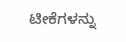ಟೀಕೆಗಳನ್ನು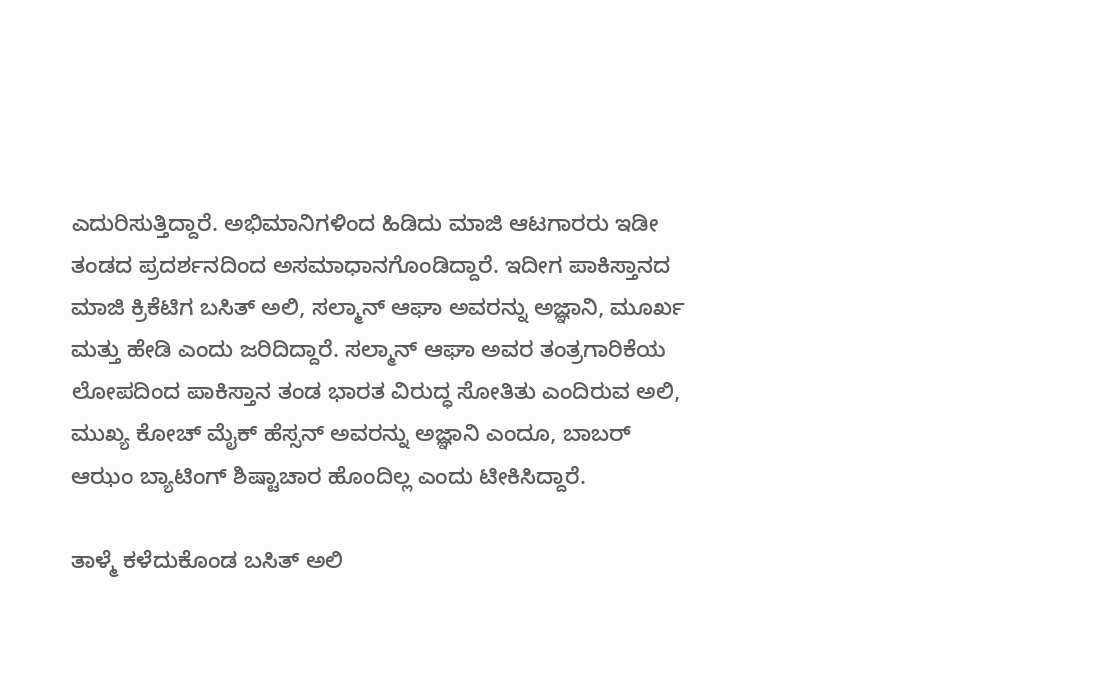ಎದುರಿಸುತ್ತಿದ್ದಾರೆ. ಅಭಿಮಾನಿಗಳಿಂದ ಹಿಡಿದು ಮಾಜಿ ಆಟಗಾರರು ಇಡೀ ತಂಡದ ಪ್ರದರ್ಶನದಿಂದ ಅಸಮಾಧಾನಗೊಂಡಿದ್ದಾರೆ. ಇದೀಗ ಪಾಕಿಸ್ತಾನದ ಮಾಜಿ ಕ್ರಿಕೆಟಿಗ ಬಸಿತ್ ಅಲಿ, ಸಲ್ಮಾನ್ ಆಘಾ ಅವರನ್ನು ಅಜ್ಞಾನಿ, ಮೂರ್ಖ ಮತ್ತು ಹೇಡಿ ಎಂದು ಜರಿದಿದ್ದಾರೆ. ಸಲ್ಮಾನ್ ಆಘಾ ಅವರ ತಂತ್ರಗಾರಿಕೆಯ ಲೋಪದಿಂದ ಪಾಕಿಸ್ತಾನ ತಂಡ ಭಾರತ ವಿರುದ್ಧ ಸೋತಿತು ಎಂದಿರುವ ಅಲಿ, ಮುಖ್ಯ ಕೋಚ್ ಮೈಕ್ ಹೆಸ್ಸನ್ ಅವರನ್ನು ಅಜ್ಞಾನಿ ಎಂದೂ, ಬಾಬರ್ ಆಝಂ ಬ್ಯಾಟಿಂಗ್ ಶಿಷ್ಟಾಚಾರ ಹೊಂದಿಲ್ಲ ಎಂದು ಟೀಕಿಸಿದ್ದಾರೆ.

ತಾಳ್ಮೆ ಕಳೆದುಕೊಂಡ ಬಸಿತ್ ಅಲಿ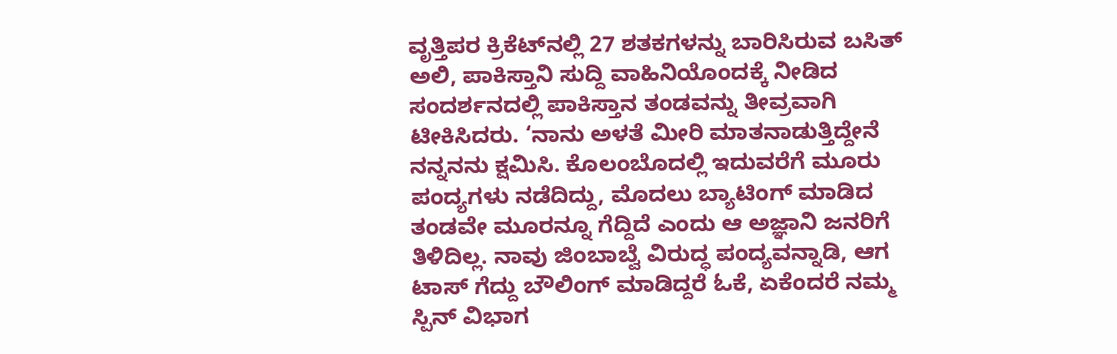ವೃತ್ತಿಪರ ಕ್ರಿಕೆಟ್‌ನಲ್ಲಿ 27 ಶತಕಗಳನ್ನು ಬಾರಿಸಿರುವ ಬಸಿತ್ ಅಲಿ, ಪಾಕಿಸ್ತಾನಿ ಸುದ್ದಿ ವಾಹಿನಿಯೊಂದಕ್ಕೆ ನೀಡಿದ ಸಂದರ್ಶನದಲ್ಲಿ ಪಾಕಿಸ್ತಾನ ತಂಡವನ್ನು ತೀವ್ರವಾಗಿ ಟೀಕಿಸಿದರು. ‘ನಾನು ಅಳತೆ ಮೀರಿ ಮಾತನಾಡುತ್ತಿದ್ದೇನೆ ನನ್ನನನು ಕ್ಷಮಿಸಿ. ಕೊಲಂಬೊದಲ್ಲಿ ಇದುವರೆಗೆ ಮೂರು ಪಂದ್ಯಗಳು ನಡೆದಿದ್ದು, ಮೊದಲು ಬ್ಯಾಟಿಂಗ್ ಮಾಡಿದ ತಂಡವೇ ಮೂರನ್ನೂ ಗೆದ್ದಿದೆ ಎಂದು ಆ ಅಜ್ಞಾನಿ ಜನರಿಗೆ ತಿಳಿದಿಲ್ಲ. ನಾವು ಜಿಂಬಾಬ್ವೆ ವಿರುದ್ಧ ಪಂದ್ಯವನ್ನಾಡಿ, ಆಗ ಟಾಸ್ ಗೆದ್ದು ಬೌಲಿಂಗ್ ಮಾಡಿದ್ದರೆ ಓಕೆ, ಏಕೆಂದರೆ ನಮ್ಮ ಸ್ಪಿನ್ ವಿಭಾಗ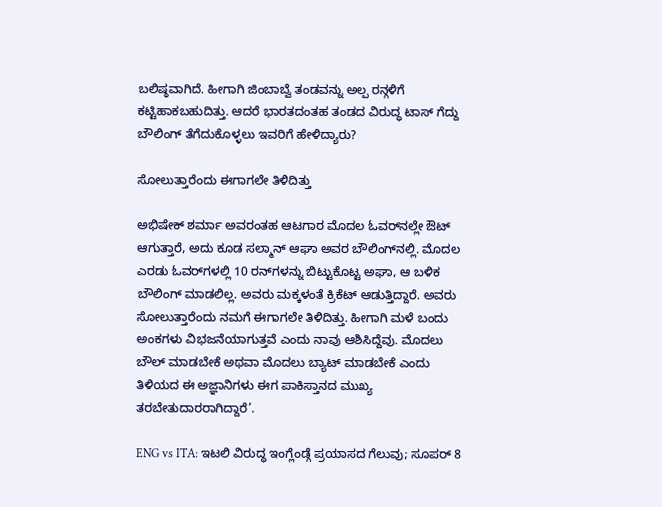ಬಲಿಷ್ಠವಾಗಿದೆ. ಹೀಗಾಗಿ ಜಿಂಬಾಬ್ವೆ ತಂಡವನ್ನು ಅಲ್ಪ ರನ್ಗಳಿಗೆ ಕಟ್ಟಿಹಾಕಬಹುದಿತ್ತು. ಆದರೆ ಭಾರತದಂತಹ ತಂಡದ ವಿರುದ್ಧ ಟಾಸ್ ಗೆದ್ದು ಬೌಲಿಂಗ್ ತೆಗೆದುಕೊಳ್ಳಲು ಇವರಿಗೆ ಹೇಳಿದ್ಯಾರು?

ಸೋಲುತ್ತಾರೆಂದು ಈಗಾಗಲೇ ತಿಳಿದಿತ್ತು

ಅಭಿಷೇಕ್ ಶರ್ಮಾ ಅವರಂತಹ ಆಟಗಾರ ಮೊದಲ ಓವರ್‌ನಲ್ಲೇ ಔಟ್ ಆಗುತ್ತಾರೆ, ಅದು ಕೂಡ ಸಲ್ಮಾನ್ ಆಘಾ ಅವರ ಬೌಲಿಂಗ್‌ನಲ್ಲಿ. ಮೊದಲ ಎರಡು ಓವರ್‌ಗಳಲ್ಲಿ 10 ರನ್‌ಗಳನ್ನು ಬಿಟ್ಟುಕೊಟ್ಟ ಅಘಾ, ಆ ಬಳಿಕ ಬೌಲಿಂಗ್ ಮಾಡಲಿಲ್ಲ. ಅವರು ಮಕ್ಕಳಂತೆ ಕ್ರಿಕೆಟ್ ಆಡುತ್ತಿದ್ದಾರೆ. ಅವರು ಸೋಲುತ್ತಾರೆಂದು ನಮಗೆ ಈಗಾಗಲೇ ತಿಳಿದಿತ್ತು. ಹೀಗಾಗಿ ಮಳೆ ಬಂದು ಅಂಕಗಳು ವಿಭಜನೆಯಾಗುತ್ತವೆ ಎಂದು ನಾವು ಆಶಿಸಿದ್ದೆವು. ಮೊದಲು ಬೌಲ್ ಮಾಡಬೇಕೆ ಅಥವಾ ಮೊದಲು ಬ್ಯಾಟ್ ಮಾಡಬೇಕೆ ಎಂದು ತಿಳಿಯದ ಈ ಅಜ್ಞಾನಿಗಳು ಈಗ ಪಾಕಿಸ್ತಾನದ ಮುಖ್ಯ ತರಬೇತುದಾರರಾಗಿದ್ದಾರೆ’.

ENG vs ITA: ಇಟಲಿ ವಿರುದ್ಧ ಇಂಗ್ಲೆಂಡ್ಗೆ ಪ್ರಯಾಸದ ಗೆಲುವು; ಸೂಪರ್ 8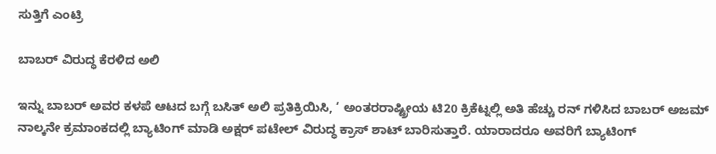ಸುತ್ತಿಗೆ ಎಂಟ್ರಿ

ಬಾಬರ್ ವಿರುದ್ಧ ಕೆರಳಿದ ಅಲಿ

ಇನ್ನು ಬಾಬರ್ ಅವರ ಕಳಪೆ ಆಟದ ಬಗ್ಗೆ ಬಸಿತ್ ಅಲಿ ಪ್ರತಿಕ್ರಿಯಿಸಿ, ‘ ಅಂತರರಾಷ್ಟ್ರೀಯ ಟಿ20 ಕ್ರಿಕೆಟ್ನಲ್ಲಿ ಅತಿ ಹೆಚ್ಚು ರನ್ ಗಳಿಸಿದ ಬಾಬರ್ ಅಜಮ್ ನಾಲ್ಕನೇ ಕ್ರಮಾಂಕದಲ್ಲಿ ಬ್ಯಾಟಿಂಗ್ ಮಾಡಿ ಅಕ್ಷರ್ ಪಟೇಲ್ ವಿರುದ್ಧ ಕ್ರಾಸ್ ಶಾಟ್ ಬಾರಿಸುತ್ತಾರೆ. ಯಾರಾದರೂ ಅವರಿಗೆ ಬ್ಯಾಟಿಂಗ್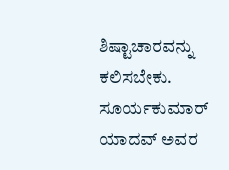ಶಿಷ್ಟಾಚಾರವನ್ನು ಕಲಿಸಬೇಕು. ಸೂರ್ಯಕುಮಾರ್ ಯಾದವ್ ಅವರ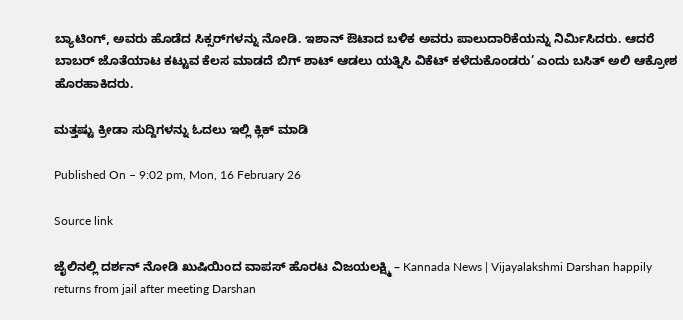ಬ್ಯಾಟಿಂಗ್, ಅವರು ಹೊಡೆದ ಸಿಕ್ಸರ್‌ಗಳನ್ನು ನೋಡಿ. ಇಶಾನ್ ಔಟಾದ ಬಳಿಕ ಅವರು ಪಾಲುದಾರಿಕೆಯನ್ನು ನಿರ್ಮಿಸಿದರು. ಆದರೆ ಬಾಬರ್ ಜೊತೆಯಾಟ ಕಟ್ಟುವ ಕೆಲಸ ಮಾಡದೆ ಬಿಗ್ ಶಾಟ್ ಆಡಲು ಯತ್ನಿಸಿ ವಿಕೆಟ್ ಕಳೆದುಕೊಂಡರು’ ಎಂದು ಬಸಿತ್ ಅಲಿ ಆಕ್ರೋಶ ಹೊರಹಾಕಿದರು.

ಮತ್ತಷ್ಟು ಕ್ರೀಡಾ ಸುದ್ದಿಗಳನ್ನು ಓದಲು ಇಲ್ಲಿ ಕ್ಲಿಕ್ ಮಾಡಿ

Published On – 9:02 pm, Mon, 16 February 26

Source link

ಜೈಲಿನಲ್ಲಿ ದರ್ಶನ್ ನೋಡಿ ಖುಷಿಯಿಂದ ವಾಪಸ್ ಹೊರಟ ವಿಜಯಲಕ್ಷ್ಮಿ – Kannada News | Vijayalakshmi Darshan happily returns from jail after meeting Darshan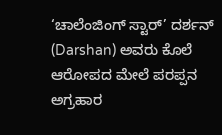‘ಚಾಲೆಂಜಿಂಗ್ ಸ್ಟಾರ್’ ದರ್ಶನ್ (Darshan) ಅವರು ಕೊಲೆ ಆರೋಪದ ಮೇಲೆ ಪರಪ್ಪನ ಅಗ್ರಹಾರ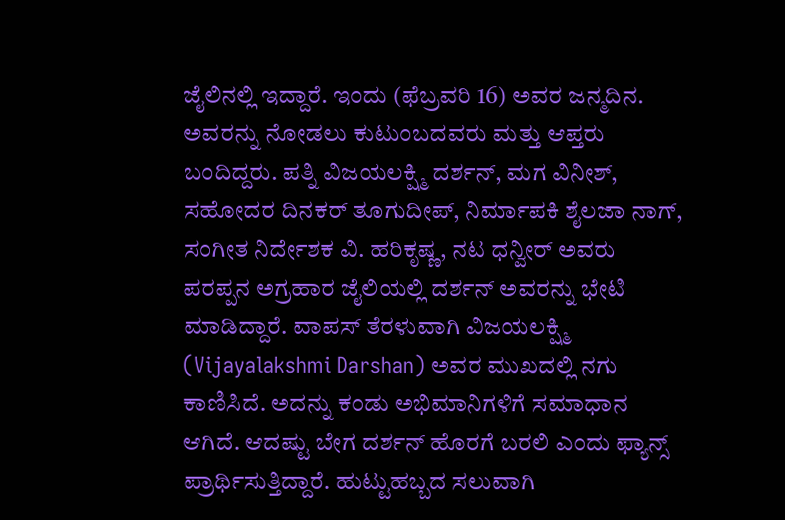ಜೈಲಿನಲ್ಲಿ ಇದ್ದಾರೆ. ಇಂದು (ಫೆಬ್ರವರಿ 16) ಅವರ ಜನ್ಮದಿನ. ಅವರನ್ನು ನೋಡಲು ಕುಟುಂಬದವರು ಮತ್ತು ಆಪ್ತರು ಬಂದಿದ್ದರು. ಪತ್ನಿ ವಿಜಯಲಕ್ಷ್ಮಿ ದರ್ಶನ್, ಮಗ ವಿನೀಶ್, ಸಹೋದರ ದಿನಕರ್ ತೂಗುದೀಪ್, ನಿರ್ಮಾಪಕಿ ಶೈಲಜಾ ನಾಗ್, ಸಂಗೀತ ನಿರ್ದೇಶಕ ವಿ. ಹರಿಕೃಷ್ಣ, ನಟ ಧನ್ವೀರ್ ಅವರು ಪರಪ್ಪನ ಅಗ್ರಹಾರ ಜೈಲಿಯಲ್ಲಿ ದರ್ಶನ್ ಅವರನ್ನು ಭೇಟಿ ಮಾಡಿದ್ದಾರೆ. ವಾಪಸ್ ತೆರಳುವಾಗಿ ವಿಜಯಲಕ್ಷ್ಮಿ (Vijayalakshmi Darshan) ಅವರ ಮುಖದಲ್ಲಿ ನಗು ಕಾಣಿಸಿದೆ. ಅದನ್ನು ಕಂಡು ಅಭಿಮಾನಿಗಳಿಗೆ ಸಮಾಧಾನ ಆಗಿದೆ. ಆದಷ್ಟು ಬೇಗ ದರ್ಶನ್ ಹೊರಗೆ ಬರಲಿ ಎಂದು ಫ್ಯಾನ್ಸ್ ಪ್ರಾರ್ಥಿಸುತ್ತಿದ್ದಾರೆ. ಹುಟ್ಟುಹಬ್ಬದ ಸಲುವಾಗಿ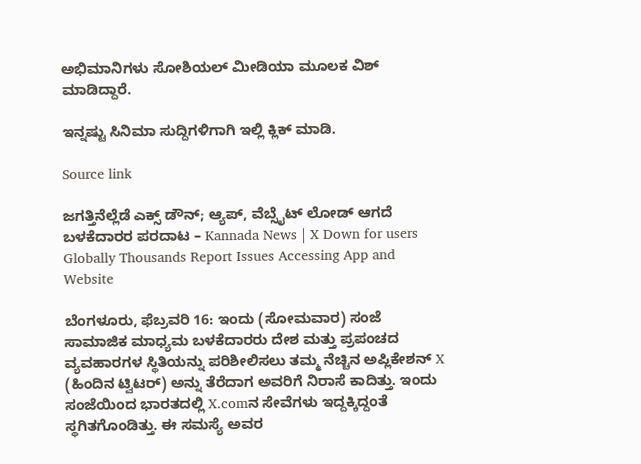ಅಭಿಮಾನಿಗಳು ಸೋಶಿಯಲ್ ಮೀಡಿಯಾ ಮೂಲಕ ವಿಶ್ ಮಾಡಿದ್ದಾರೆ.

ಇನ್ನಷ್ಟು ಸಿನಿಮಾ ಸುದ್ದಿಗಳಿಗಾಗಿ ಇಲ್ಲಿ ಕ್ಲಿಕ್ ಮಾಡಿ.

Source link

ಜಗತ್ತಿನೆಲ್ಲೆಡೆ ಎಕ್ಸ್ ಡೌನ್; ಆ್ಯಪ್, ವೆಬ್ಸೈಟ್ ಲೋಡ್ ಆಗದೆ ಬಳಕೆದಾರರ ಪರದಾಟ – Kannada News | X Down for users Globally Thousands Report Issues Accessing App and Website

ಬೆಂಗಳೂರು, ಫೆಬ್ರವರಿ 16: ಇಂದು (ಸೋಮವಾರ) ಸಂಜೆ ಸಾಮಾಜಿಕ ಮಾಧ್ಯಮ ಬಳಕೆದಾರರು ದೇಶ ಮತ್ತು ಪ್ರಪಂಚದ ವ್ಯವಹಾರಗಳ ಸ್ಥಿತಿಯನ್ನು ಪರಿಶೀಲಿಸಲು ತಮ್ಮ ನೆಚ್ಚಿನ ಅಪ್ಲಿಕೇಶನ್ X (ಹಿಂದಿನ ಟ್ವಿಟರ್) ಅನ್ನು ತೆರೆದಾಗ ಅವರಿಗೆ ನಿರಾಸೆ ಕಾದಿತ್ತು. ಇಂದು ಸಂಜೆಯಿಂದ ಭಾರತದಲ್ಲಿ X.comನ ಸೇವೆಗಳು ಇದ್ದಕ್ಕಿದ್ದಂತೆ ಸ್ಥಗಿತಗೊಂಡಿತ್ತು. ಈ ಸಮಸ್ಯೆ ಅವರ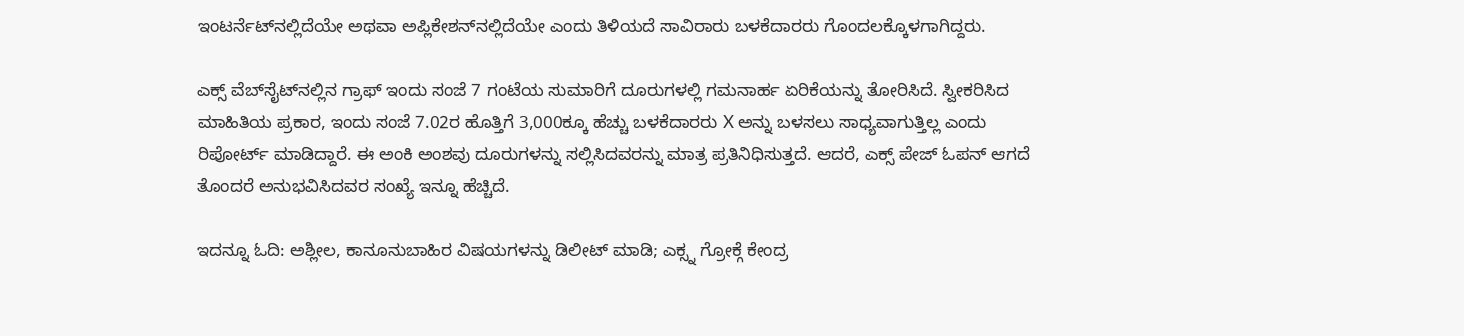ಇಂಟರ್ನೆಟ್‌ನಲ್ಲಿದೆಯೇ ಅಥವಾ ಅಪ್ಲಿಕೇಶನ್‌ನಲ್ಲಿದೆಯೇ ಎಂದು ತಿಳಿಯದೆ ಸಾವಿರಾರು ಬಳಕೆದಾರರು ಗೊಂದಲಕ್ಕೊಳಗಾಗಿದ್ದರು.

ಎಕ್ಸ್ ವೆಬ್‌ಸೈಟ್‌ನಲ್ಲಿನ ಗ್ರಾಫ್ ಇಂದು ಸಂಜೆ 7 ಗಂಟೆಯ ಸುಮಾರಿಗೆ ದೂರುಗಳಲ್ಲಿ ಗಮನಾರ್ಹ ಏರಿಕೆಯನ್ನು ತೋರಿಸಿದೆ. ಸ್ವೀಕರಿಸಿದ ಮಾಹಿತಿಯ ಪ್ರಕಾರ, ಇಂದು ಸಂಜೆ 7.02ರ ಹೊತ್ತಿಗೆ 3,000ಕ್ಕೂ ಹೆಚ್ಚು ಬಳಕೆದಾರರು X ಅನ್ನು ಬಳಸಲು ಸಾಧ್ಯವಾಗುತ್ತಿಲ್ಲ ಎಂದು ರಿಪೋರ್ಟ್ ಮಾಡಿದ್ದಾರೆ. ಈ ಅಂಕಿ ಅಂಶವು ದೂರುಗಳನ್ನು ಸಲ್ಲಿಸಿದವರನ್ನು ಮಾತ್ರ ಪ್ರತಿನಿಧಿಸುತ್ತದೆ. ಆದರೆ, ಎಕ್ಸ್ ಪೇಜ್ ಓಪನ್ ಆಗದೆ ತೊಂದರೆ ಅನುಭವಿಸಿದವರ ಸಂಖ್ಯೆ ಇನ್ನೂ ಹೆಚ್ಚಿದೆ.

ಇದನ್ನೂ ಓದಿ: ಅಶ್ಲೀಲ, ಕಾನೂನುಬಾಹಿರ ವಿಷಯಗಳನ್ನು ಡಿಲೀಟ್ ಮಾಡಿ; ಎಕ್ಸ್ನ ಗ್ರೋಕ್ಗೆ ಕೇಂದ್ರ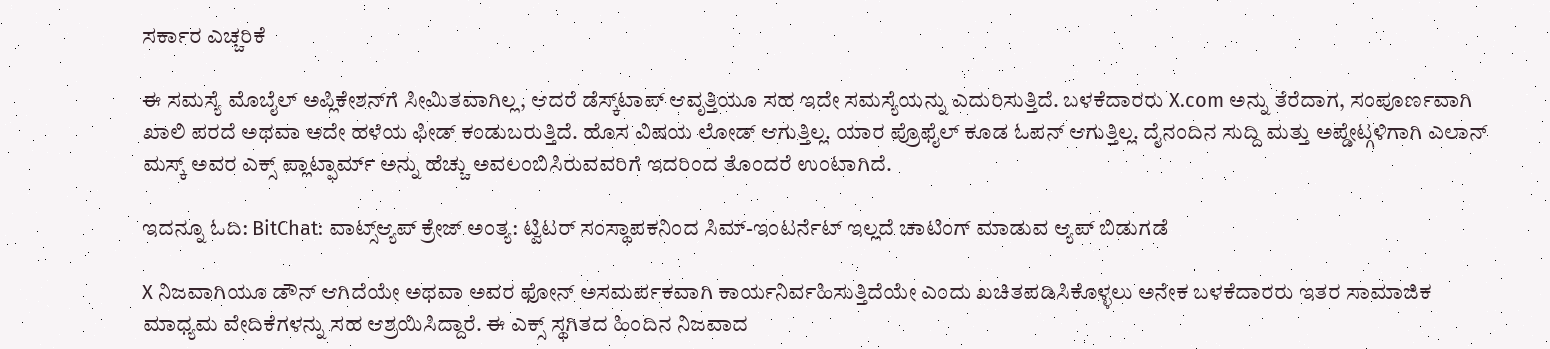ಸರ್ಕಾರ ಎಚ್ಚರಿಕೆ

ಈ ಸಮಸ್ಯೆ ಮೊಬೈಲ್ ಅಪ್ಲಿಕೇಶನ್‌ಗೆ ಸೀಮಿತವಾಗಿಲ್ಲ, ಆದರೆ ಡೆಸ್ಕ್‌ಟಾಪ್ ಆವೃತ್ತಿಯೂ ಸಹ ಇದೇ ಸಮಸ್ಯೆಯನ್ನು ಎದುರಿಸುತ್ತಿದೆ. ಬಳಕೆದಾರರು X.com ಅನ್ನು ತೆರೆದಾಗ, ಸಂಪೂರ್ಣವಾಗಿ ಖಾಲಿ ಪರದೆ ಅಥವಾ ಅದೇ ಹಳೆಯ ಫೀಡ್‌ ಕಂಡುಬರುತ್ತಿದೆ. ಹೊಸ ವಿಷಯ ಲೋಡ್ ಆಗುತ್ತಿಲ್ಲ. ಯಾರ ಪ್ರೊಫೈಲ್ ಕೂಡ ಓಪನ್ ಆಗುತ್ತಿಲ್ಲ. ದೈನಂದಿನ ಸುದ್ದಿ ಮತ್ತು ಅಪ್ಡೇಟ್ಗಳಿಗಾಗಿ ಎಲಾನ್ ಮಸ್ಕ್ ಅವರ ಎಕ್ಸ್ ಪ್ಲಾಟ್ಫಾರ್ಮ್ ಅನ್ನು ಹೆಚ್ಚು ಅವಲಂಬಿಸಿರುವವರಿಗೆ ಇದರಿಂದ ತೊಂದರೆ ಉಂಟಾಗಿದೆ.

ಇದನ್ನೂ ಓದಿ: BitChat: ವಾಟ್ಸ್ಆ್ಯಪ್ ಕ್ರೇಜ್ ಅಂತ್ಯ: ಟ್ವಿಟರ್ ಸಂಸ್ಥಾಪಕನಿಂದ ಸಿಮ್-ಇಂಟರ್ನೆಟ್ ಇಲ್ಲದೆ ಚಾಟಿಂಗ್ ಮಾಡುವ ಆ್ಯಪ್ ಬಿಡುಗಡೆ

X ನಿಜವಾಗಿಯೂ ಡೌನ್ ಆಗಿದೆಯೇ ಅಥವಾ ಅವರ ಫೋನ್ ಅಸಮರ್ಪಕವಾಗಿ ಕಾರ್ಯನಿರ್ವಹಿಸುತ್ತಿದೆಯೇ ಎಂದು ಖಚಿತಪಡಿಸಿಕೊಳ್ಳಲು ಅನೇಕ ಬಳಕೆದಾರರು ಇತರ ಸಾಮಾಜಿಕ ಮಾಧ್ಯಮ ವೇದಿಕೆಗಳನ್ನು ಸಹ ಆಶ್ರಯಿಸಿದ್ದಾರೆ. ಈ ಎಕ್ಸ್ ಸ್ಥಗಿತದ ಹಿಂದಿನ ನಿಜವಾದ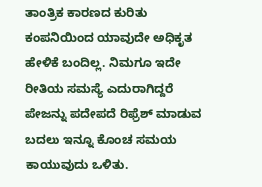ತಾಂತ್ರಿಕ ಕಾರಣದ ಕುರಿತು ಕಂಪನಿಯಿಂದ ಯಾವುದೇ ಅಧಿಕೃತ ಹೇಳಿಕೆ ಬಂದಿಲ್ಲ. ನಿಮಗೂ ಇದೇ ರೀತಿಯ ಸಮಸ್ಯೆ ಎದುರಾಗಿದ್ದರೆ ಪೇಜನ್ನು ಪದೇಪದೆ ರಿಫ್ರೆಶ್ ಮಾಡುವ ಬದಲು ಇನ್ನೂ ಕೊಂಚ ಸಮಯ ಕಾಯುವುದು ಒಳಿತು.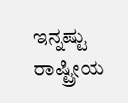ಇನ್ನಷ್ಟು ರಾಷ್ಟ್ರೀಯ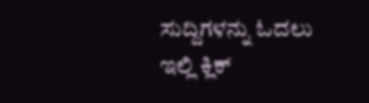ಸುದ್ದಿಗಳನ್ನು ಓದಲು ಇಲ್ಲಿ ಕ್ಲಿಕ್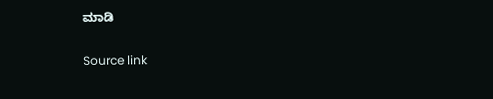ಮಾಡಿ

Source link